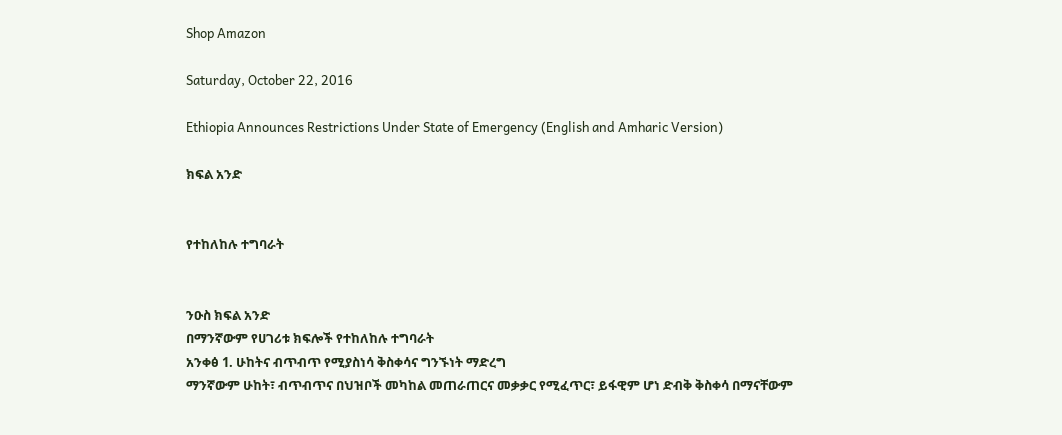Shop Amazon

Saturday, October 22, 2016

Ethiopia Announces Restrictions Under State of Emergency (English and Amharic Version)

ክፍል አንድ


የተከለከሉ ተግባራት


ንዑስ ክፍል አንድ
በማንኛውም የሀገሪቱ ክፍሎች የተከለከሉ ተግባራት
አንቀፅ 1. ሁከትና ብጥብጥ የሚያስነሳ ቅስቀሳና ግንኙነት ማድረግ
ማንኛውም ሁከት፣ ብጥብጥና በህዝቦች መካከል መጠራጠርና መቃቃር የሚፈጥር፣ ይፋዊም ሆነ ድብቅ ቅስቀሳ በማናቸውም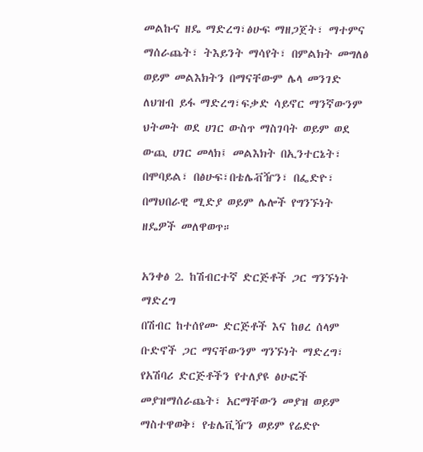መልኩና ዘዴ ማድረግ፣ፅሁፍ ማዘጋጀት፣ ማተምና ማሰራጨት፣ ትእይንት ማሳየት፣ በምልክት መግለፅ ወይም መልእክትን በማናቸውም ሌላ መንገድ ለህዝብ ይፋ ማድረግ፣ፍቃድ ሳይኖር ማንኛውንም ህትመት ወደ ሀገር ውስጥ ማስገባት ወይም ወደ ውጪ ሀገር መላክ፤ መልእክት በኢንተርኔት፣ በሞባይል፣ በፅሁፍ፣በቴሌቭዥን፣ በፌድዮ፣ በማህበራዊ ሚድያ ወይም ሌሎች የግንኙነት ዘዴዎች መለዋወጥ።

አንቀፅ 2. ከሽብርተኛ ድርጅቶች ጋር ግንኙነት ማድረግ
በሽብር ከተሰየሙ ድርጅቶች እና ከፀረ ሰላም ቡድኖች ጋር ማናቸውንም ግንኙነት ማድረግ፣ የአሽባሪ ድርጅቶችን የተለያዩ ፅሁፎች መያዝማሰራጨት፣ አርማቸውን መያዝ ወይም ማስተዋወቅ፣ የቴሌቪዥን ወይም የሬድዮ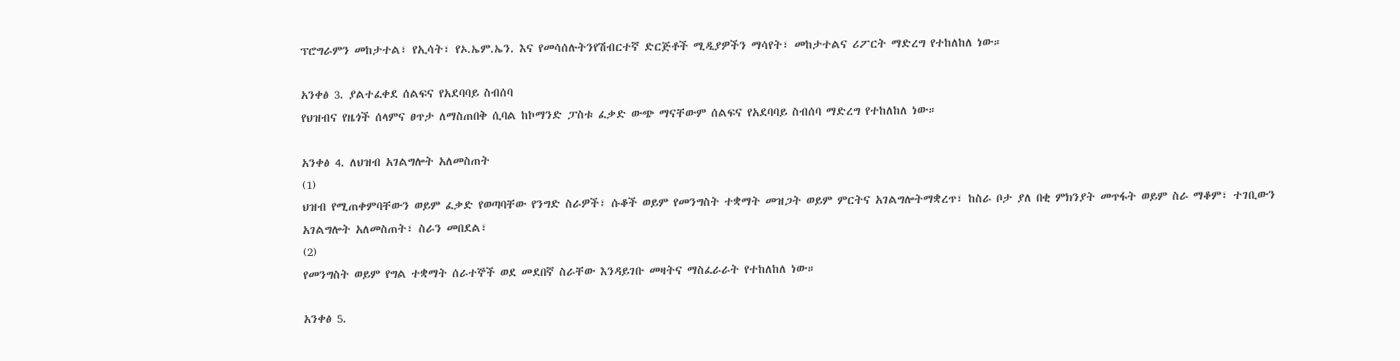ፕሮግራምን መከታተል፣ የኢሳት፣ የኦ.ኤም.ኤን. እና የመሳሰሉትንየሽብርተኛ ድርጅቶች ሚዲያዎችን ማሳየት፣ መከታተልና ሪፖርት ማድረግ የተከለከለ ነው።

አንቀፅ 3. ያልተፈቀደ ሰልፍና የአደባባይ ስብሰባ
የህዝብና የዜጎች ሰላምና ፀጥታ ለማስጠበቅ ሲባል ከኮማንድ ፓስቱ ፈቃድ ውጭ ማናቸውም ሰልፍና የአደባባይ ስብሰባ ማድረግ የተከለከለ ነው።

አንቀፅ 4. ለህዝብ አገልግሎት አለመስጠት
(1)
ህዝብ የሚጠቀምባቸውን ወይም ፈቃድ የወጣባቸው የንግድ ስራዎች፣ ሱቆች ወይም የመንግስት ተቋማት መዝጋት ወይም ምርትና አገልግሎትማቋረጥ፣ ከስራ ቦታ ያለ በቂ ምክንያት መጥፋት ወይም ስራ ማቆም፣ ተገቢውን አገልግሎት አለመስጠት፣ ስራን መበደል፣
(2)
የመንግስት ወይም የግል ተቋማት ሰራተኞች ወደ መደበኛ ስራቸው እንዳይገቡ መዛትና ማስፈራራት የተከለከለ ነው።

አንቀፅ 5.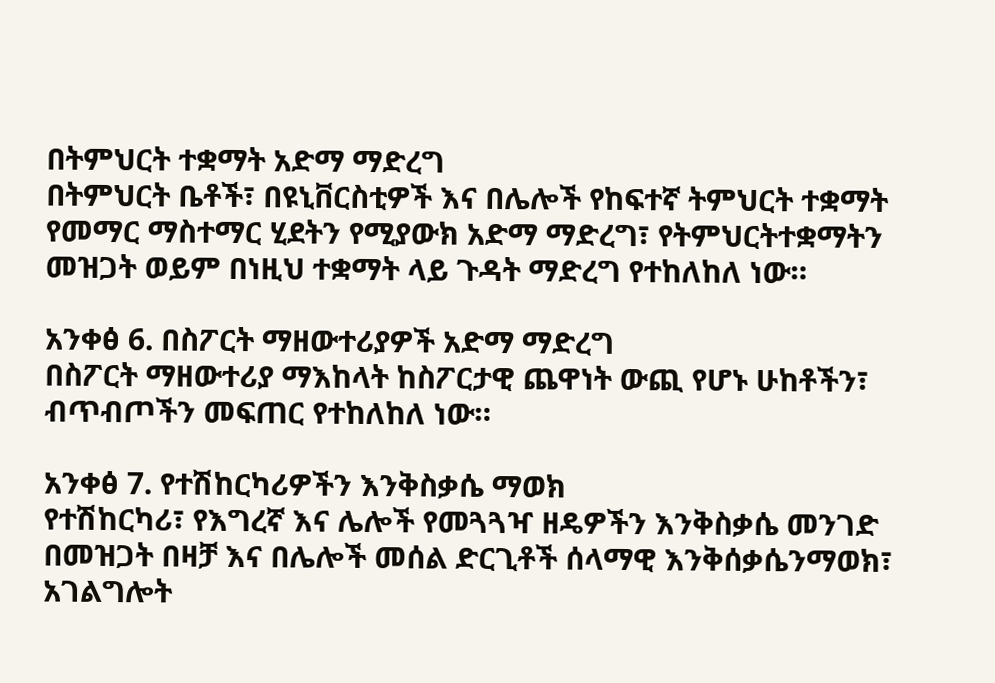በትምህርት ተቋማት አድማ ማድረግ
በትምህርት ቤቶች፣ በዩኒቨርስቲዎች እና በሌሎች የከፍተኛ ትምህርት ተቋማት የመማር ማስተማር ሂደትን የሚያውክ አድማ ማድረግ፣ የትምህርትተቋማትን መዝጋት ወይም በነዚህ ተቋማት ላይ ጉዳት ማድረግ የተከለከለ ነው።

አንቀፅ 6. በስፖርት ማዘውተሪያዎች አድማ ማድረግ
በስፖርት ማዘውተሪያ ማእከላት ከስፖርታዊ ጨዋነት ውጪ የሆኑ ሁከቶችን፣ ብጥብጦችን መፍጠር የተከለከለ ነው።

አንቀፅ 7. የተሽከርካሪዎችን እንቅስቃሴ ማወክ
የተሽከርካሪ፣ የእግረኛ እና ሌሎች የመጓጓዣ ዘዴዎችን እንቅስቃሴ መንገድ በመዝጋት በዛቻ እና በሌሎች መሰል ድርጊቶች ሰላማዊ እንቅሰቃሴንማወክ፣ አገልግሎት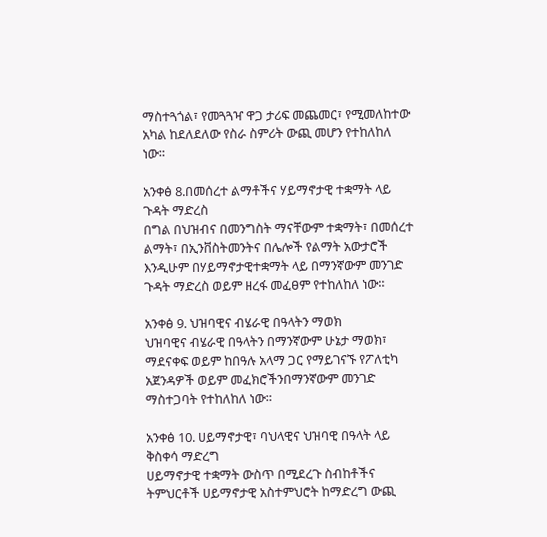ማስተጓጎል፣ የመጓጓዣ ዋጋ ታሪፍ መጨመር፣ የሚመለከተው አካል ከደለደለው የስራ ስምሪት ውጪ መሆን የተከለከለ ነው።

አንቀፅ 8.በመሰረተ ልማቶችና ሃይማኖታዊ ተቋማት ላይ ጉዳት ማድረስ
በግል በህዝብና በመንግስት ማናቸውም ተቋማት፣ በመሰረተ ልማት፣ በኢንቨስትመንትና በሌሎች የልማት አውታሮች እንዲሁም በሃይማኖታዊተቋማት ላይ በማንኛውም መንገድ ጉዳት ማድረስ ወይም ዘረፋ መፈፀም የተከለከለ ነው።

አንቀፅ 9. ህዝባዊና ብሄራዊ በዓላትን ማወክ
ህዝባዊና ብሄራዊ በዓላትን በማንኛውም ሁኔታ ማወክ፣ ማደናቀፍ ወይም ከበዓሉ አላማ ጋር የማይገናኙ የፖለቲካ አጀንዳዎች ወይም መፈክሮችንበማንኛውም መንገድ ማስተጋባት የተከለከለ ነው።

አንቀፅ 10. ሀይማኖታዊ፣ ባህላዊና ህዝባዊ በዓላት ላይ ቅስቀሳ ማድረግ
ሀይማኖታዊ ተቋማት ውስጥ በሚደረጉ ስብከቶችና ትምህርቶች ሀይማኖታዊ አስተምህሮት ከማድረግ ውጪ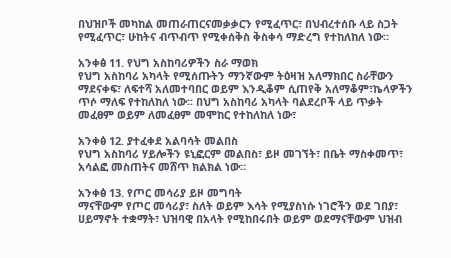በህዝቦች መካከል መጠራጠርናመቃቃርን የሚፈጥር፣ በህብረተሰቡ ላይ ስጋት የሚፈጥር፣ ሁከትና ብጥብጥ የሚቀሰቅስ ቅስቀሳ ማድረግ የተከለከለ ነው።

አንቀፅ 11. የህግ አስከባሪዎችን ስራ ማወክ
የህግ አስከባሪ አካላት የሚሰጡትን ማንኛውም ትዕዛዝ አለማክበር ስራቸውን ማደናቀፍ፣ ለፍተሻ አለመተባበር ወይም እንዲቆም ሲጠየቅ አለማቆም፣ኬላዎችን ጥሶ ማለፍ የተከለከለ ነው፡፡ በህግ አስከባሪ አካላት ባልደረቦች ላይ ጥቃት መፈፀም ወይም ለመፈፀም መሞከር የተከለከለ ነው፣

አንቀፅ 12. ያተፈቀደ አልባሳት መልበስ
የህግ አስከባሪ ሃይሎችን ዩኒፎርም መልበስ፣ ይዞ መገኘት፣ በቤት ማስቀመጥ፣ አሳልፎ መስጠትና መሸጥ ክልክል ነው።

አንቀፅ 13. የጦር መሳሪያ ይዞ መግባት
ማናቸውም የጦር መሳሪያ፣ ስለት ወይም እሳት የሚያስነሱ ነገሮችን ወደ ገበያ፣ ሀይማኖት ተቋማት፣ ህዝባዊ በአላት የሚከበሩበት ወይም ወደማናቸውም ህዝብ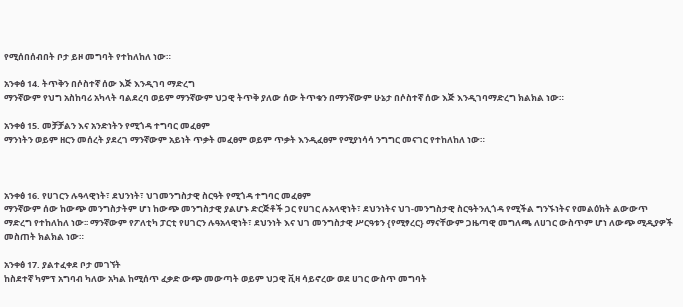የሚሰበሰብበት ቦታ ይዞ መግባት የተከለከለ ነው።

አንቀፅ 14. ትጥቅን በሶስተኛ ሰው እጅ እንዲገባ ማድረግ
ማንኛውም የህግ አስከባሪ አካላት ባልደረባ ወይም ማንኛውም ህጋዊ ትጥቅ ያለው ሰው ትጥቁን በማንኛውም ሁኔታ በሶስተኛ ሰው እጅ እንዲገባማድረግ ክልክል ነው።

አንቀፅ 15. መቻቻልን እና አንድነትን የሚጎዳ ተግባር መፈፀም
ማንነትን ወይም ዘርን መሰረት ያደረገ ማንኛውም አይነት ጥቃት መፈፀም ወይም ጥቃት እንዲፈፀም የሚያነሳሳ ንግግር መናገር የተከለከለ ነው።



አንቀፅ 16. የሀገርን ሉዓላዊነት፣ ደህንነት፣ ህገመንግስታዊ ስርዓት የሚጎዳ ተግባር መፈፀም
ማንኛውም ሰው ከውጭ መንግስታትም ሆነ ከውጭ መንግስታዊ ያልሆኑ ድርጅቶች ጋር የሀገር ሉአላዊነት፣ ደህንነትና ህገ-መንግስታዊ ስርዓትንሊጎዳ የሚችል ግንኙነትና የመልዕክት ልውውጥ ማድረግ የተከለከለ ነው፡፡ ማንኛውም የፖለቲካ ፓርቲ የሀገርን ሉዓአላዊነት፣ ደህንነት እና ህገ መንግስታዊ ሥርዓቱን {የሚፃረር} ማናቸውም ጋዜጣዊ መግለጫ ለሀገር ውስጥም ሆነ ለውጭ ሚዲያዎች መስጠት ክልክል ነው።

አንቀፅ 17. ያልተፈቀደ ቦታ መገኘት
ከስደተኛ ካምፕ አግባብ ካለው አካል ከሚሰጥ ፈቃድ ውጭ መውጣት ወይም ህጋዊ ቪዛ ሳይኖረው ወደ ሀገር ውስጥ መግባት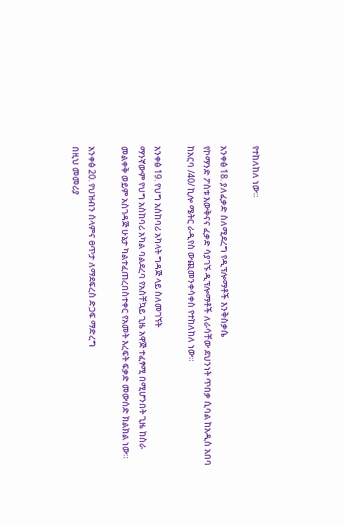የተከለከለ ነው።

አንቀፅ 18. ያለፈቃድ ስለሚደረግ የዲፕሎማቶች እንቅስቃሴ
የኮማንድ ፖስቱ እውቅናና ፈቃድ ሳያገኙ ዲፕሎማቶች ለራሳቸው ደህንነት ጥበቃ ሲባል ከአዲስ አበባ ከአርባ /40/ ኪሎ ሜትር ራዲየስ ውጪመንቀሳቀስ የተከለከለ ነው።

አንቀፅ 19. የህግ አስከባሪ አካላት ግዳጅ ላይ ስለመገኘት
ማንኛውም የህግ አስከባሪ አካል ባልደረባ የአስቸኳይ ጊዜ አዋጅ ተፈፃሚ በሚሆንበት ጊዜ ከስራ መልቀቅ ወይም አስገዳጅ ሁኔታ ካልተፈጠረበስተቀር የአመት እረፍት ፍቃድ መውሰድ ክልክል ነው።

አንቀፅ 20. የህዝብን ሰላምና ፀጥታ ለማደፍረስ ድጋፍ ማድረግ
በዚህ መመሪያ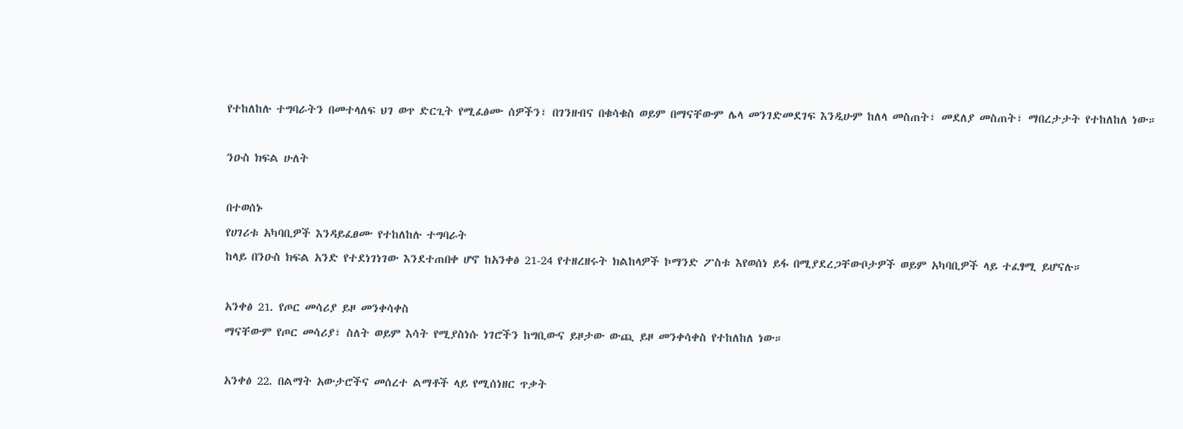የተከለከሉ ተግባራትን በመተላለፍ ህገ ወጥ ድርጊት የሚፈፅሙ ሰዎችን፣ በገንዘብና በቁሳቁስ ወይም በማናቸውም ሌላ መንገድመደገፍ እንዲሁም ከለላ መስጠት፣ መደለያ መስጠት፣ ማበረታታት የተከለከለ ነው።

ንዑስ ክፍል ሁለት

በተወሰኑ
የሀገሪቱ አካባቢዎች እንዳይፈፀሙ የተከለከሉ ተግባራት
ከላይ በንዑስ ክፍል አንድ የተደነገነገው እንደተጠበቀ ሆኖ ከአንቀፅ 21-24 የተዘረዘሩት ክልከላዎች ኮማንድ ፖስቱ እየወሰነ ይፋ በሚያደረጋቸውቦታዎች ወይም አካባቢዎች ላይ ተፈፃሚ ይሆናሉ።

አንቀፅ 21. የጦር መሳሪያ ይዞ መንቀሳቀስ
ማናቸውም የጦር መሳሪያ፣ ስለት ወይም እሳት የሚያስነሱ ነገሮችን ከግቢውና ይዞታው ውጪ ይዞ መንቀሳቀስ የተከለከለ ነው።

አንቀፅ 22. በልማት አውታሮችና መሰረተ ልማቶች ላይ የሚሰነዘር ጥቃት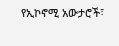የኢኮኖሚ አውታሮች፣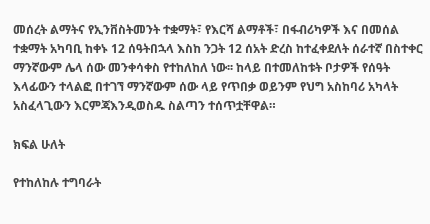መሰረት ልማትና የኢንቨስትመንት ተቋማት፣ የእርሻ ልማቶች፣ በፋብሪካዎች እና በመሰል ተቋማት አካባቢ ከቀኑ 12 ሰዓትበኋላ እስከ ንጋት 12 ሰአት ድረስ ከተፈቀደለት ሰራተኛ በስተቀር ማንኛውም ሌላ ሰው መንቀሳቀስ የተከለከለ ነው፡፡ ከላይ በተመለከቱት ቦታዎች የሰዓት እላፊውን ተላልፎ በተገኘ ማንኛውም ሰው ላይ የጥበቃ ወይንም የህግ አስከባሪ አካላት አስፈላጊውን እርምጃእንዲወስዱ ስልጣን ተሰጥቷቸዋል።

ክፍል ሁለት

የተከለከሉ ተግባራት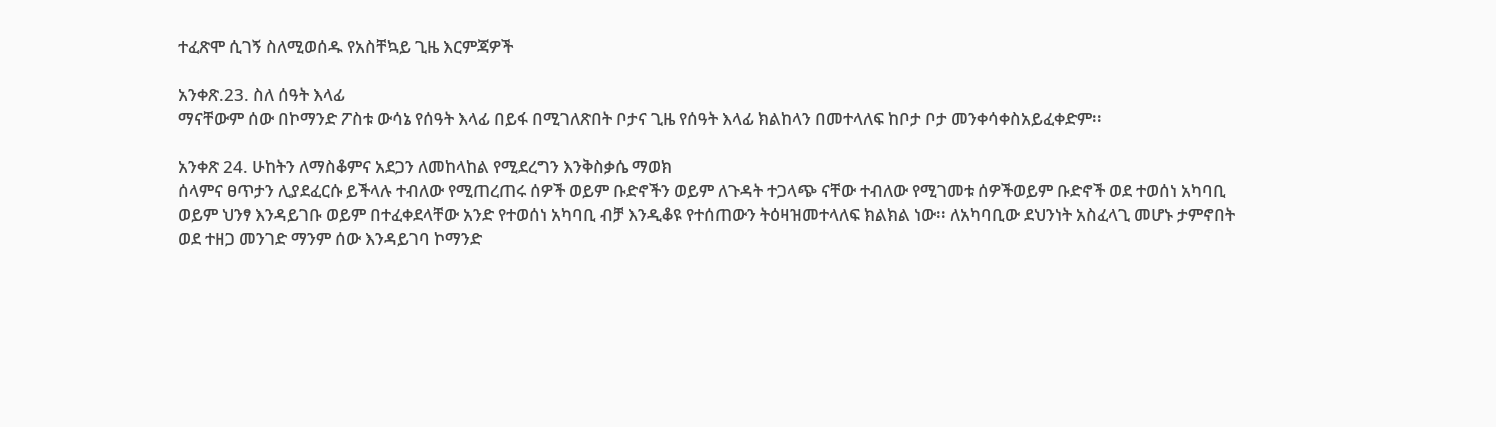ተፈጽሞ ሲገኝ ስለሚወሰዱ የአስቸኳይ ጊዜ እርምጃዎች

አንቀጽ.23. ስለ ሰዓት እላፊ
ማናቸውም ሰው በኮማንድ ፖስቱ ውሳኔ የሰዓት እላፊ በይፋ በሚገለጽበት ቦታና ጊዜ የሰዓት እላፊ ክልከላን በመተላለፍ ከቦታ ቦታ መንቀሳቀስአይፈቀድም፡፡

አንቀጽ 24. ሁከትን ለማስቆምና አደጋን ለመከላከል የሚደረግን እንቅስቃሴ ማወክ
ሰላምና ፀጥታን ሊያደፈርሱ ይችላሉ ተብለው የሚጠረጠሩ ሰዎች ወይም ቡድኖችን ወይም ለጉዳት ተጋላጭ ናቸው ተብለው የሚገመቱ ሰዎችወይም ቡድኖች ወደ ተወሰነ አካባቢ ወይም ህንፃ እንዳይገቡ ወይም በተፈቀደላቸው አንድ የተወሰነ አካባቢ ብቻ እንዲቆዩ የተሰጠውን ትዕዛዝመተላለፍ ክልክል ነው፡፡ ለአካባቢው ደህንነት አስፈላጊ መሆኑ ታምኖበት ወደ ተዘጋ መንገድ ማንም ሰው እንዳይገባ ኮማንድ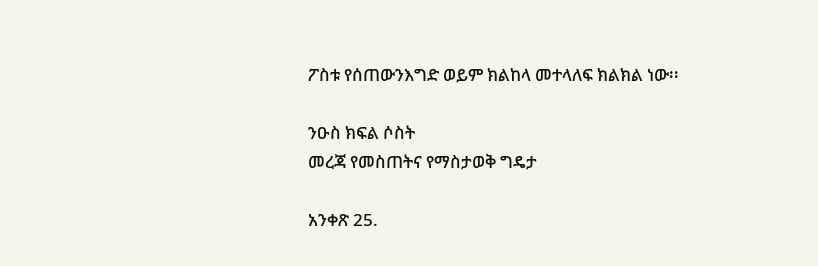ፖስቱ የሰጠውንእግድ ወይም ክልከላ መተላለፍ ክልክል ነው፡፡

ንዑስ ክፍል ሶስት
መረጃ የመስጠትና የማስታወቅ ግዴታ

አንቀጽ 25.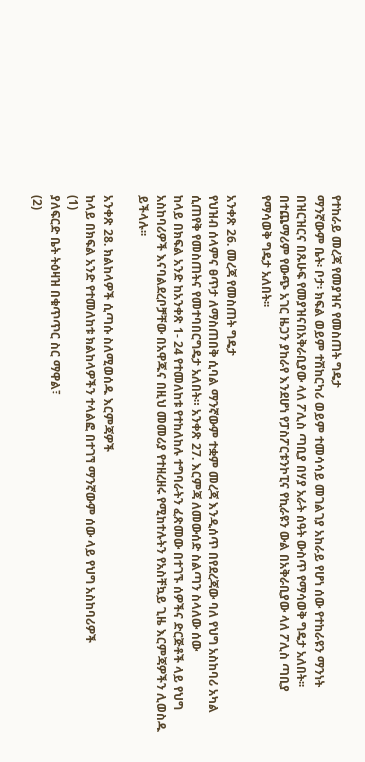የተከራይ መረጃ የመያዝና የመስጠት ግዴታ
ማንኛውም ቤት፡ ቦታ፡ ክፍል ወይም ተሽከርካሪ ወይም ተመሳሳይ መገልገያ አከራይ የሆነ ሰው የተከራዩን ማንነት በዝርዝርና በጹሁፍ የመያዝናበአቅራቢያው ላለ ፖሊስ ጣቢያ በሃያ አራት ሰዓት ውስጥ የማሳወቅ ግዴታ አለበት፡፡ በተጨማሪም የውጭ አገር ዜጋን ያከራየ እንደሆነ የፓስፖርቱንኮፒና የኪራዩን ውል በአቅራቢያው ላለ ፖሊስ ጣቢያ የማሳወቅ ግዴታ አለበት፡፡

አንቀጽ 26. መረጃ የመስጠት ግዴታ
የህዝብ ሰላምና ፀጥታ ለማስጠበቅ ሲባል ማንኛውም ተቋም መረጃ እንዲሰጥ በየደረጃው ባለ የህግ አስከባሪ አካል ሲጠየቅ የመስጠትና የመተባበርግዴታ አለበት። አንቀጽ 27. እርምጃ ለመውሰድ ስልጣን ስላለው ሰው
ከላይ በክፍል አንድ ከአንቀጽ 1- 24 የተመለከቱ የተከለከሉ ተግባራትን ፈጽመው በተገኙ ሰዎችና ድርጅቶች ላይ የህግ አስከባሪዎች እናባልደረቦቻቸው በአዋጁና በዚህ መመሪያ የተዘረዘሩ የሚከተሉትን የአስቸኳይ ጊዜ እርምጃዎችን ሊወስዱ ይችላሉ፡፡

አንቀጽ 28. ክልከላዎች ሲጣሱ ስለሚወሰዱ እርምጃዎች
ከላይ በክፍል አንድ የተመለከቱ ክልከላዎችን ተላልፎ በተገኘ ማንኛውም ሰው ላይ የህግ አስከባሪዎች
(1)
ያለፍርድ ቤት ትዕዛዝ በቁጥጥር ስር ማዋል፣
(2)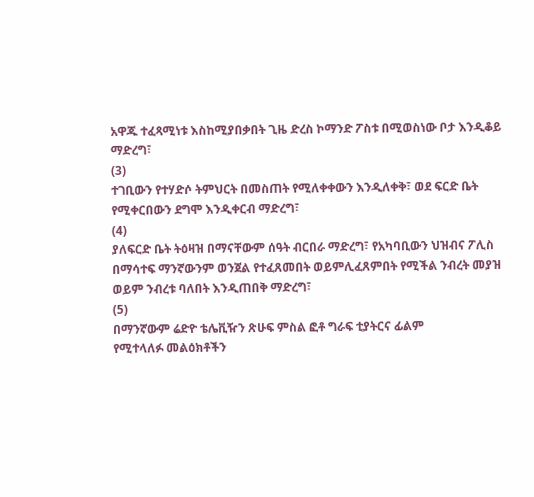አዋጁ ተፈጻሚነቱ እስከሚያበቃበት ጊዜ ድረስ ኮማንድ ፖስቱ በሚወስነው ቦታ እንዲቆይ ማድረግ፣
(3)
ተገቢውን የተሃድሶ ትምህርት በመስጠት የሚለቀቀውን እንዲለቀቅ፣ ወደ ፍርድ ቤት
የሚቀርበውን ደግሞ እንዲቀርብ ማድረግ፣
(4)
ያለፍርድ ቤት ትዕዛዝ በማናቸውም ሰዓት ብርበራ ማድረግ፣ የአካባቢውን ህዝብና ፖሊስ በማሳተፍ ማንኛውንም ወንጀል የተፈጸመበት ወይምሊፈጸምበት የሚችል ንብረት መያዝ ወይም ንብረቱ ባለበት እንዲጠበቅ ማድረግ፣
(5)
በማንኛውም ሬድዮ ቴሌቪዥን ጽሁፍ ምስል ፎቶ ግራፍ ቲያትርና ፊልም
የሚተላለፉ መልዕክቶችን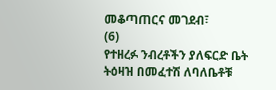መቆጣጠርና መገደብ፣
(6)
የተዘረፉ ንብረቶችን ያለፍርድ ቤት ትዕዛዝ በመፈተሽ ለባለቤቶቹ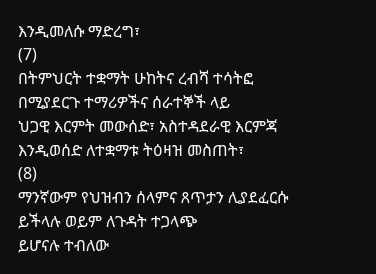እንዲመለሱ ማድረግ፣
(7)
በትምህርት ተቋማት ሁከትና ረብሻ ተሳትፎ በሚያደርጉ ተማሪዎችና ሰራተኞች ላይ
ህጋዊ እርምት መውሰድ፣ አስተዳደራዊ እርምጃ እንዲወሰድ ለተቋማቱ ትዕዛዝ መስጠት፣
(8)
ማንኛውም የህዝብን ሰላምና ጸጥታን ሊያደፈርሱ ይችላሉ ወይም ለጉዳት ተጋላጭ
ይሆናሉ ተብለው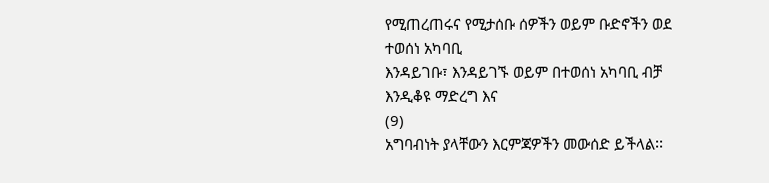የሚጠረጠሩና የሚታሰቡ ሰዎችን ወይም ቡድኖችን ወደ ተወሰነ አካባቢ
እንዳይገቡ፣ እንዳይገኙ ወይም በተወሰነ አካባቢ ብቻ እንዲቆዩ ማድረግ እና
(9)
አግባብነት ያላቸውን እርምጃዎችን መውሰድ ይችላል፡፡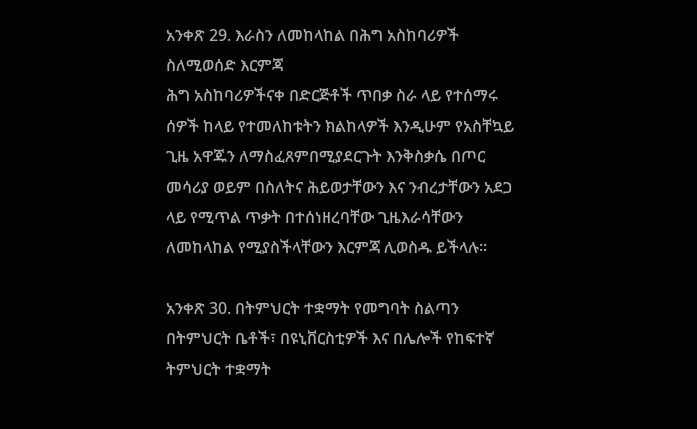አንቀጽ 29. እራስን ለመከላከል በሕግ አስከባሪዎች ስለሚወሰድ እርምጃ
ሕግ አስከባሪዎችናቀ በድርጅቶች ጥበቃ ስራ ላይ የተሰማሩ ሰዎች ከላይ የተመለከቱትን ክልከላዎች እንዲሁም የአስቸኳይ ጊዜ አዋጁን ለማስፈጸምበሚያደርጉት እንቅስቃሴ በጦር መሳሪያ ወይም በስለትና ሕይወታቸውን እና ንብረታቸውን አደጋ ላይ የሚጥል ጥቃት በተሰነዘረባቸው ጊዜእራሳቸውን ለመከላከል የሚያስችላቸውን እርምጃ ሊወስዱ ይችላሉ፡፡

አንቀጽ 30. በትምህርት ተቋማት የመግባት ስልጣን
በትምህርት ቤቶች፣ በዩኒቨርስቲዎች እና በሌሎች የከፍተኛ ትምህርት ተቋማት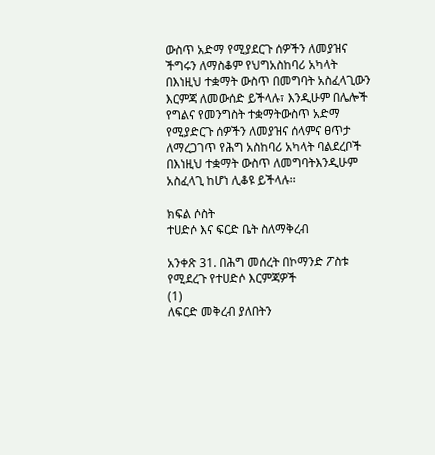ውስጥ አድማ የሚያደርጉ ሰዎችን ለመያዝና ችግሩን ለማስቆም የህግአስከባሪ አካላት በእነዚህ ተቋማት ውስጥ በመግባት አስፈላጊውን እርምጃ ለመውሰድ ይችላሉ፣ እንዲሁም በሌሎች የግልና የመንግስት ተቋማትውስጥ አድማ የሚያድርጉ ሰዎችን ለመያዝና ሰላምና ፀጥታ ለማረጋገጥ የሕግ አስከባሪ አካላት ባልደረቦች በእነዚህ ተቋማት ውስጥ ለመግባትእንዲሁም አስፈላጊ ከሆነ ሊቆዩ ይችላሉ፡፡

ክፍል ሶስት
ተሀድሶ እና ፍርድ ቤት ስለማቅረብ

አንቀጽ 31. በሕግ መሰረት በኮማንድ ፖስቱ የሚደረጉ የተሀድሶ እርምጃዎች
(1)
ለፍርድ መቅረብ ያለበትን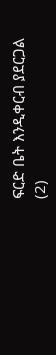ፍርድ ቤት እንዲቀርብ ያደርጋል
(2)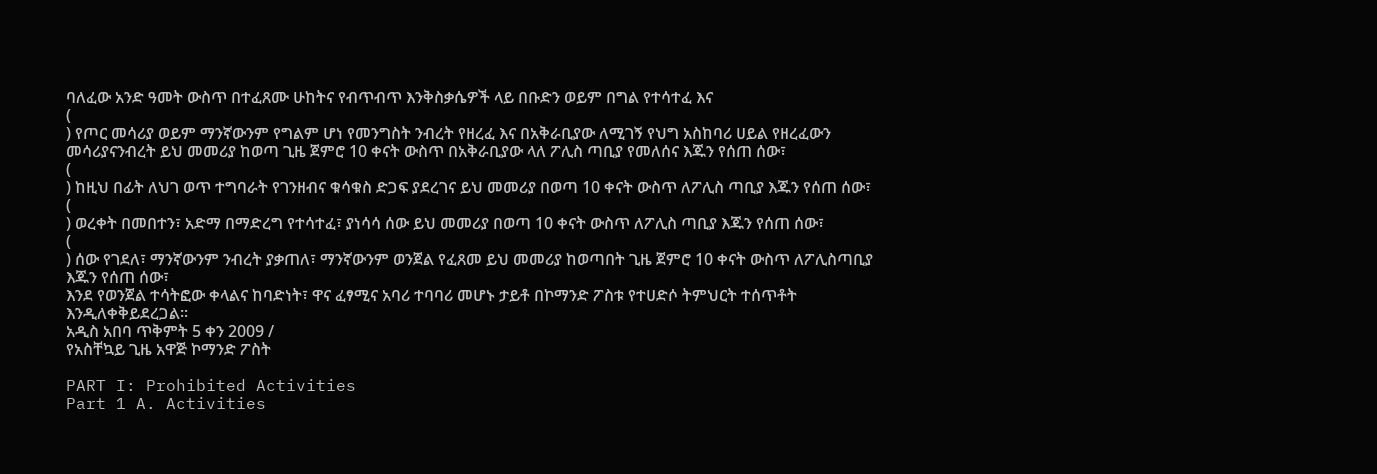ባለፈው አንድ ዓመት ውስጥ በተፈጸሙ ሁከትና የብጥብጥ እንቅስቃሴዎች ላይ በቡድን ወይም በግል የተሳተፈ እና
(
) የጦር መሳሪያ ወይም ማንኛውንም የግልም ሆነ የመንግስት ንብረት የዘረፈ እና በአቅራቢያው ለሚገኝ የህግ አስከባሪ ሀይል የዘረፈውን መሳሪያናንብረት ይህ መመሪያ ከወጣ ጊዜ ጀምሮ 10 ቀናት ውስጥ በአቅራቢያው ላለ ፖሊስ ጣቢያ የመለሰና እጁን የሰጠ ሰው፣
(
) ከዚህ በፊት ለህገ ወጥ ተግባራት የገንዘብና ቁሳቁስ ድጋፍ ያደረገና ይህ መመሪያ በወጣ 10 ቀናት ውስጥ ለፖሊስ ጣቢያ እጁን የሰጠ ሰው፣
(
) ወረቀት በመበተን፣ አድማ በማድረግ የተሳተፈ፣ ያነሳሳ ሰው ይህ መመሪያ በወጣ 10 ቀናት ውስጥ ለፖሊስ ጣቢያ እጁን የሰጠ ሰው፣
(
) ሰው የገደለ፣ ማንኛውንም ንብረት ያቃጠለ፣ ማንኛውንም ወንጀል የፈጸመ ይህ መመሪያ ከወጣበት ጊዜ ጀምሮ 10 ቀናት ውስጥ ለፖሊስጣቢያ እጁን የሰጠ ሰው፣
እንደ የወንጀል ተሳትፎው ቀላልና ከባድነት፣ ዋና ፈፃሚና አባሪ ተባባሪ መሆኑ ታይቶ በኮማንድ ፖስቱ የተሀድሶ ትምህርት ተሰጥቶት እንዲለቀቅይደረጋል፡፡
አዲስ አበባ ጥቅምት 5 ቀን 2009 /
የአስቸኳይ ጊዜ አዋጅ ኮማንድ ፖስት

PART I: Prohibited Activities
Part 1 A. Activities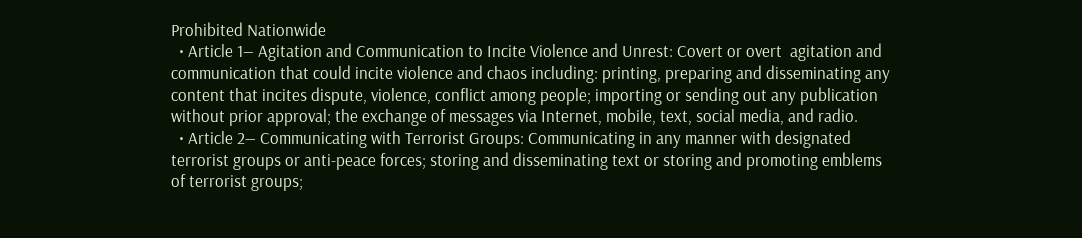Prohibited Nationwide
  • Article 1— Agitation and Communication to Incite Violence and Unrest: Covert or overt  agitation and communication that could incite violence and chaos including: printing, preparing and disseminating any content that incites dispute, violence, conflict among people; importing or sending out any publication without prior approval; the exchange of messages via Internet, mobile, text, social media, and radio.
  • Article 2— Communicating with Terrorist Groups: Communicating in any manner with designated terrorist groups or anti-peace forces; storing and disseminating text or storing and promoting emblems of terrorist groups;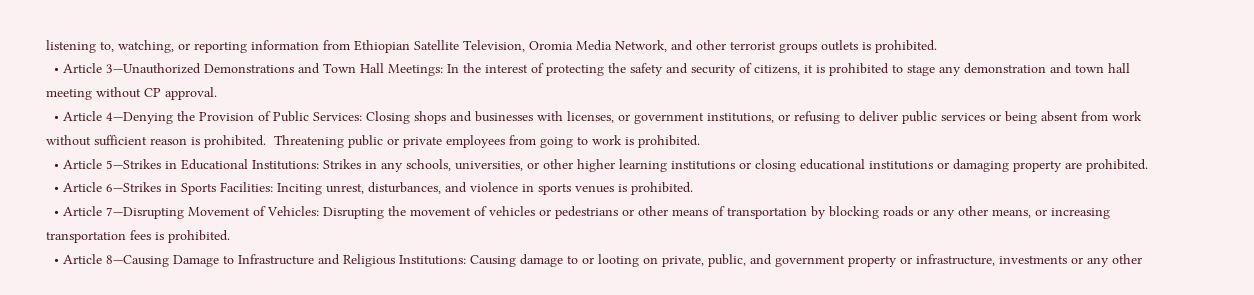listening to, watching, or reporting information from Ethiopian Satellite Television, Oromia Media Network, and other terrorist groups outlets is prohibited.
  • Article 3—Unauthorized Demonstrations and Town Hall Meetings: In the interest of protecting the safety and security of citizens, it is prohibited to stage any demonstration and town hall meeting without CP approval.
  • Article 4—Denying the Provision of Public Services: Closing shops and businesses with licenses, or government institutions, or refusing to deliver public services or being absent from work without sufficient reason is prohibited.  Threatening public or private employees from going to work is prohibited.
  • Article 5—Strikes in Educational Institutions: Strikes in any schools, universities, or other higher learning institutions or closing educational institutions or damaging property are prohibited.
  • Article 6—Strikes in Sports Facilities: Inciting unrest, disturbances, and violence in sports venues is prohibited.
  • Article 7—Disrupting Movement of Vehicles: Disrupting the movement of vehicles or pedestrians or other means of transportation by blocking roads or any other means, or increasing transportation fees is prohibited.
  • Article 8—Causing Damage to Infrastructure and Religious Institutions: Causing damage to or looting on private, public, and government property or infrastructure, investments or any other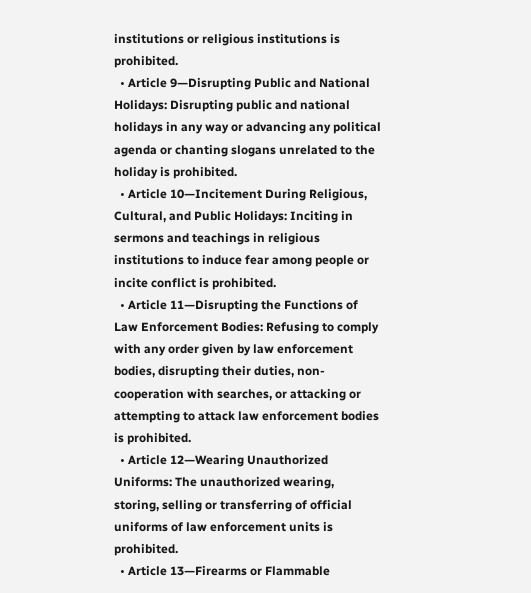institutions or religious institutions is prohibited.
  • Article 9—Disrupting Public and National Holidays: Disrupting public and national holidays in any way or advancing any political agenda or chanting slogans unrelated to the holiday is prohibited.
  • Article 10—Incitement During Religious, Cultural, and Public Holidays: Inciting in sermons and teachings in religious institutions to induce fear among people or incite conflict is prohibited.
  • Article 11—Disrupting the Functions of Law Enforcement Bodies: Refusing to comply with any order given by law enforcement bodies, disrupting their duties, non-cooperation with searches, or attacking or attempting to attack law enforcement bodies is prohibited.
  • Article 12—Wearing Unauthorized Uniforms: The unauthorized wearing, storing, selling or transferring of official uniforms of law enforcement units is prohibited.
  • Article 13—Firearms or Flammable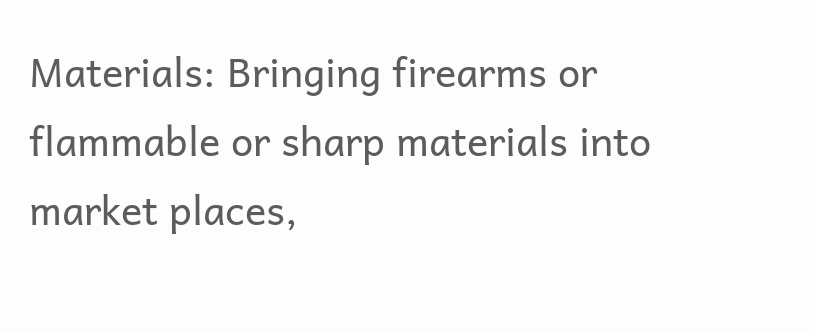Materials: Bringing firearms or flammable or sharp materials into market places,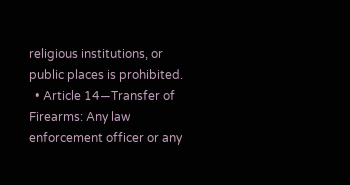religious institutions, or public places is prohibited.
  • Article 14—Transfer of Firearms: Any law enforcement officer or any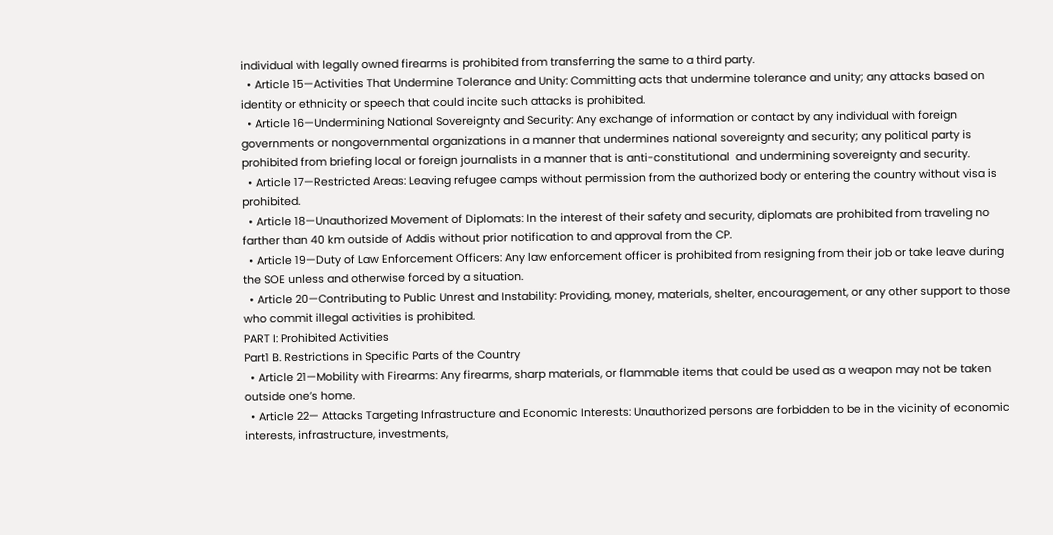individual with legally owned firearms is prohibited from transferring the same to a third party.
  • Article 15—Activities That Undermine Tolerance and Unity: Committing acts that undermine tolerance and unity; any attacks based on identity or ethnicity or speech that could incite such attacks is prohibited.
  • Article 16—Undermining National Sovereignty and Security: Any exchange of information or contact by any individual with foreign governments or nongovernmental organizations in a manner that undermines national sovereignty and security; any political party is prohibited from briefing local or foreign journalists in a manner that is anti-constitutional  and undermining sovereignty and security.
  • Article 17—Restricted Areas: Leaving refugee camps without permission from the authorized body or entering the country without visa is prohibited.
  • Article 18—Unauthorized Movement of Diplomats: In the interest of their safety and security, diplomats are prohibited from traveling no farther than 40 km outside of Addis without prior notification to and approval from the CP.
  • Article 19—Duty of Law Enforcement Officers: Any law enforcement officer is prohibited from resigning from their job or take leave during the SOE unless and otherwise forced by a situation.
  • Article 20—Contributing to Public Unrest and Instability: Providing, money, materials, shelter, encouragement, or any other support to those who commit illegal activities is prohibited.
PART I: Prohibited Activities
Part1 B. Restrictions in Specific Parts of the Country
  • Article 21—Mobility with Firearms: Any firearms, sharp materials, or flammable items that could be used as a weapon may not be taken outside one’s home.
  • Article 22— Attacks Targeting Infrastructure and Economic Interests: Unauthorized persons are forbidden to be in the vicinity of economic interests, infrastructure, investments,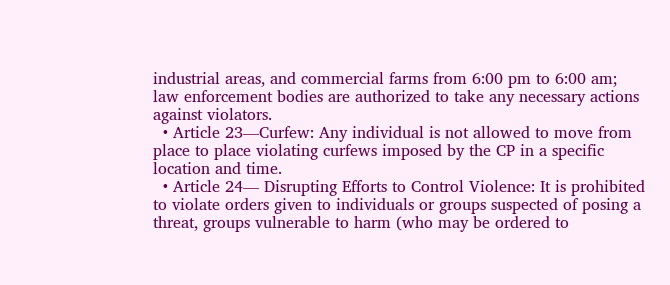industrial areas, and commercial farms from 6:00 pm to 6:00 am; law enforcement bodies are authorized to take any necessary actions against violators.
  • Article 23—Curfew: Any individual is not allowed to move from place to place violating curfews imposed by the CP in a specific location and time.
  • Article 24— Disrupting Efforts to Control Violence: It is prohibited to violate orders given to individuals or groups suspected of posing a threat, groups vulnerable to harm (who may be ordered to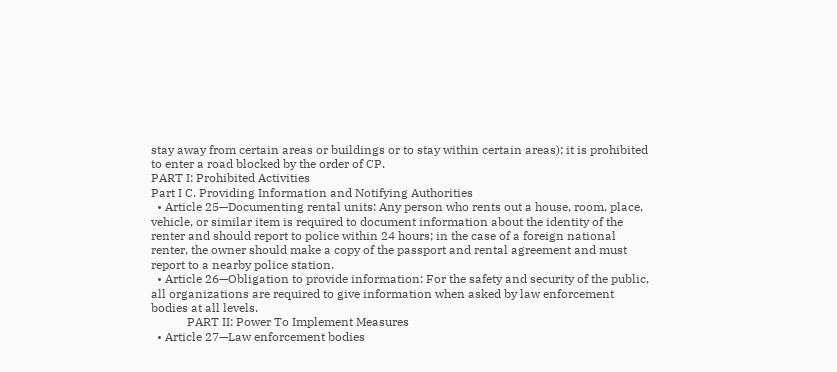stay away from certain areas or buildings or to stay within certain areas); it is prohibited to enter a road blocked by the order of CP.
PART I: Prohibited Activities
Part I C. Providing Information and Notifying Authorities
  • Article 25—Documenting rental units: Any person who rents out a house, room, place, vehicle, or similar item is required to document information about the identity of the renter and should report to police within 24 hours; in the case of a foreign national renter, the owner should make a copy of the passport and rental agreement and must report to a nearby police station.
  • Article 26—Obligation to provide information: For the safety and security of the public, all organizations are required to give information when asked by law enforcement bodies at all levels.
            PART II: Power To Implement Measures
  • Article 27—Law enforcement bodies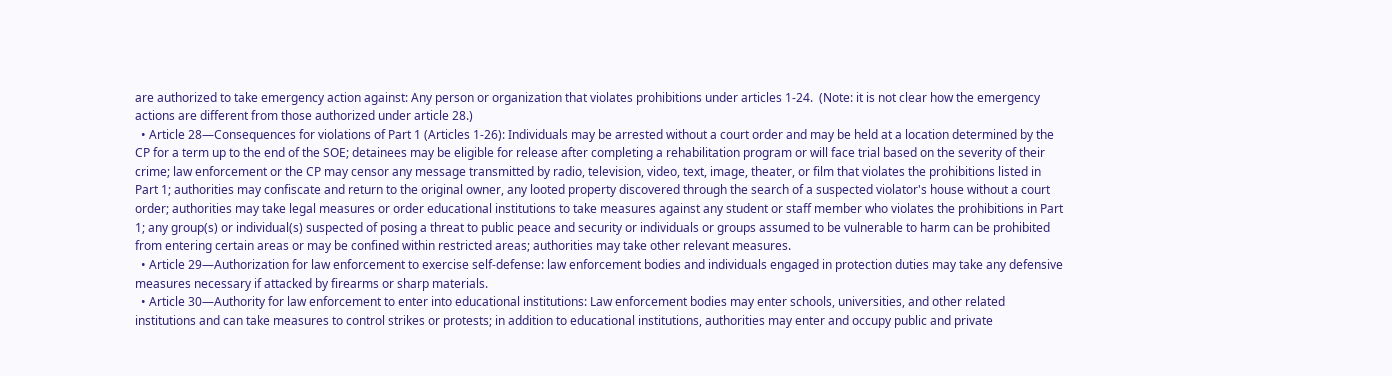are authorized to take emergency action against: Any person or organization that violates prohibitions under articles 1-24.  (Note: it is not clear how the emergency actions are different from those authorized under article 28.)
  • Article 28—Consequences for violations of Part 1 (Articles 1-26): Individuals may be arrested without a court order and may be held at a location determined by the CP for a term up to the end of the SOE; detainees may be eligible for release after completing a rehabilitation program or will face trial based on the severity of their crime; law enforcement or the CP may censor any message transmitted by radio, television, video, text, image, theater, or film that violates the prohibitions listed in Part 1; authorities may confiscate and return to the original owner, any looted property discovered through the search of a suspected violator's house without a court order; authorities may take legal measures or order educational institutions to take measures against any student or staff member who violates the prohibitions in Part 1; any group(s) or individual(s) suspected of posing a threat to public peace and security or individuals or groups assumed to be vulnerable to harm can be prohibited from entering certain areas or may be confined within restricted areas; authorities may take other relevant measures.
  • Article 29—Authorization for law enforcement to exercise self-defense: law enforcement bodies and individuals engaged in protection duties may take any defensive measures necessary if attacked by firearms or sharp materials.
  • Article 30—Authority for law enforcement to enter into educational institutions: Law enforcement bodies may enter schools, universities, and other related institutions and can take measures to control strikes or protests; in addition to educational institutions, authorities may enter and occupy public and private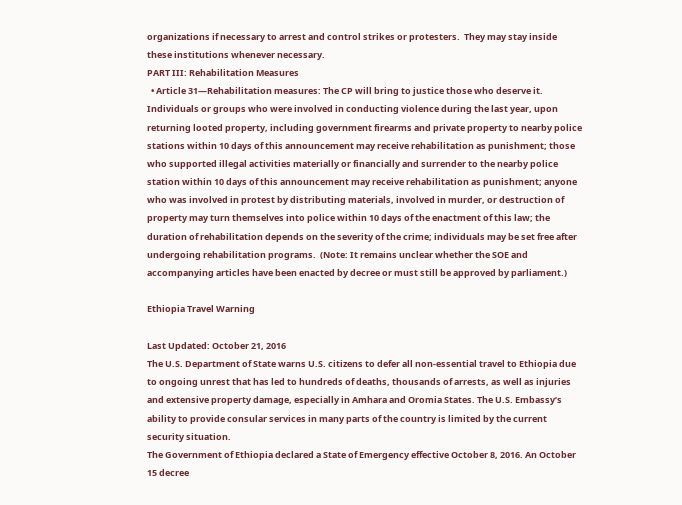organizations if necessary to arrest and control strikes or protesters.  They may stay inside these institutions whenever necessary.
PART III: Rehabilitation Measures
  • Article 31—Rehabilitation measures: The CP will bring to justice those who deserve it. Individuals or groups who were involved in conducting violence during the last year, upon returning looted property, including government firearms and private property to nearby police stations within 10 days of this announcement may receive rehabilitation as punishment; those who supported illegal activities materially or financially and surrender to the nearby police station within 10 days of this announcement may receive rehabilitation as punishment; anyone who was involved in protest by distributing materials, involved in murder, or destruction of property may turn themselves into police within 10 days of the enactment of this law; the duration of rehabilitation depends on the severity of the crime; individuals may be set free after undergoing rehabilitation programs.  (Note: It remains unclear whether the SOE and accompanying articles have been enacted by decree or must still be approved by parliament.)

Ethiopia Travel Warning

Last Updated: October 21, 2016
The U.S. Department of State warns U.S. citizens to defer all non-essential travel to Ethiopia due to ongoing unrest that has led to hundreds of deaths, thousands of arrests, as well as injuries and extensive property damage, especially in Amhara and Oromia States. The U.S. Embassy’s ability to provide consular services in many parts of the country is limited by the current security situation.
The Government of Ethiopia declared a State of Emergency effective October 8, 2016. An October 15 decree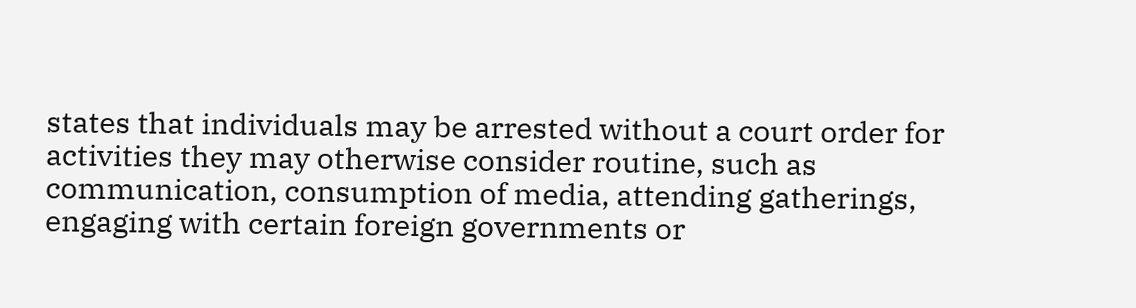states that individuals may be arrested without a court order for activities they may otherwise consider routine, such as communication, consumption of media, attending gatherings, engaging with certain foreign governments or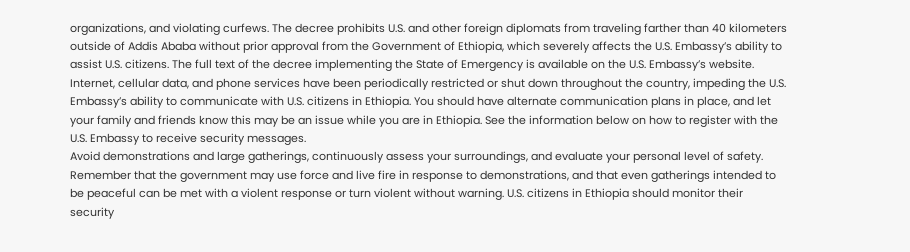organizations, and violating curfews. The decree prohibits U.S. and other foreign diplomats from traveling farther than 40 kilometers outside of Addis Ababa without prior approval from the Government of Ethiopia, which severely affects the U.S. Embassy’s ability to assist U.S. citizens. The full text of the decree implementing the State of Emergency is available on the U.S. Embassy’s website.
Internet, cellular data, and phone services have been periodically restricted or shut down throughout the country, impeding the U.S. Embassy’s ability to communicate with U.S. citizens in Ethiopia. You should have alternate communication plans in place, and let your family and friends know this may be an issue while you are in Ethiopia. See the information below on how to register with the U.S. Embassy to receive security messages.
Avoid demonstrations and large gatherings, continuously assess your surroundings, and evaluate your personal level of safety. Remember that the government may use force and live fire in response to demonstrations, and that even gatherings intended to be peaceful can be met with a violent response or turn violent without warning. U.S. citizens in Ethiopia should monitor their security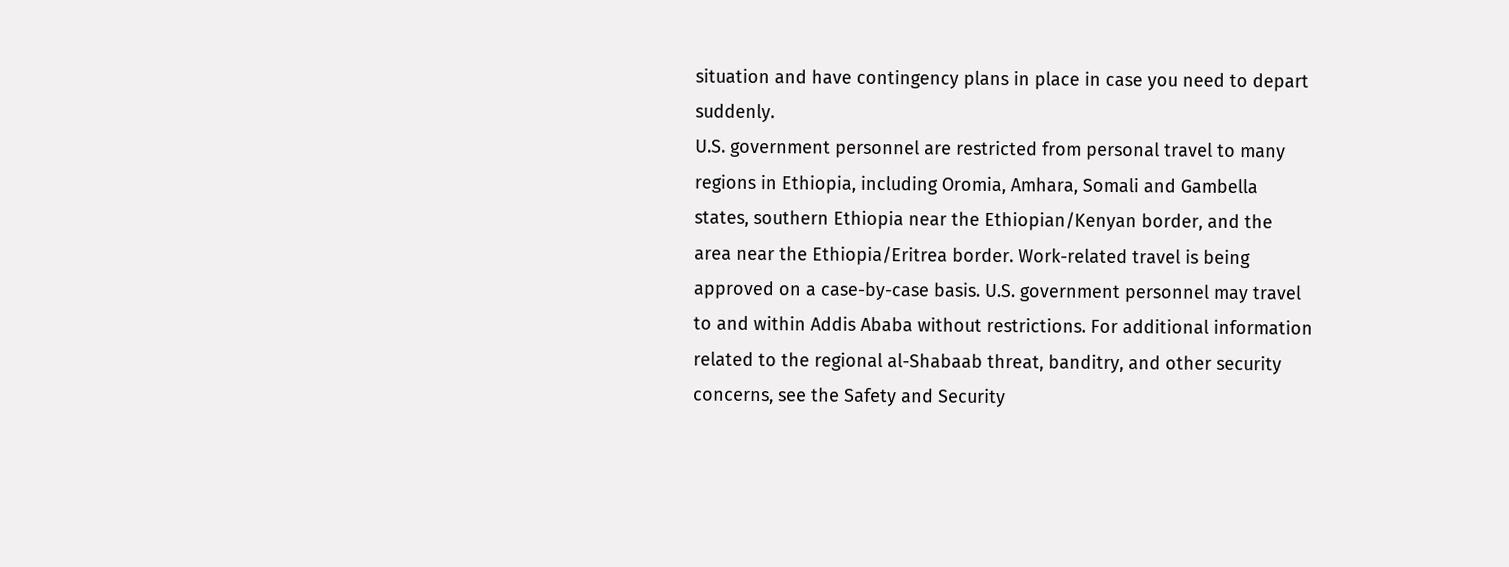situation and have contingency plans in place in case you need to depart suddenly.
U.S. government personnel are restricted from personal travel to many regions in Ethiopia, including Oromia, Amhara, Somali and Gambella states, southern Ethiopia near the Ethiopian/Kenyan border, and the area near the Ethiopia/Eritrea border. Work-related travel is being approved on a case-by-case basis. U.S. government personnel may travel to and within Addis Ababa without restrictions. For additional information related to the regional al-Shabaab threat, banditry, and other security concerns, see the Safety and Security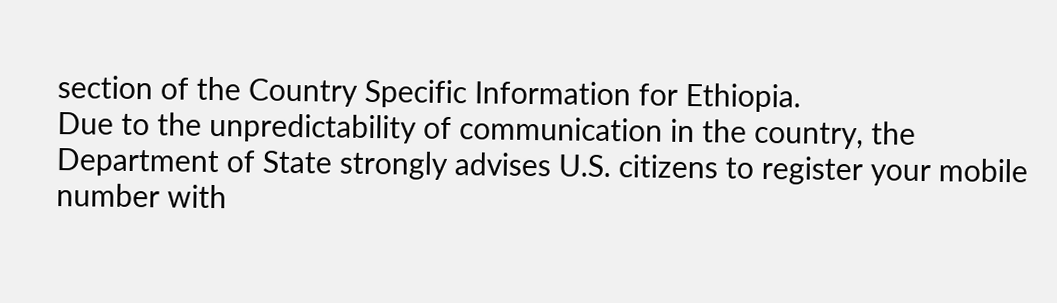section of the Country Specific Information for Ethiopia.
Due to the unpredictability of communication in the country, the Department of State strongly advises U.S. citizens to register your mobile number with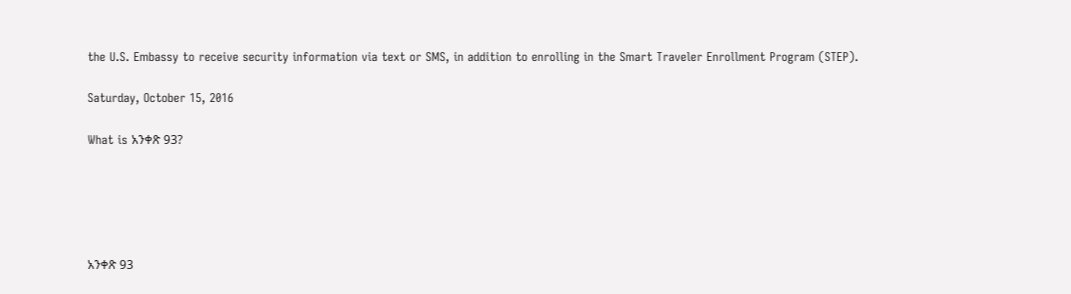the U.S. Embassy to receive security information via text or SMS, in addition to enrolling in the Smart Traveler Enrollment Program (STEP).

Saturday, October 15, 2016

What is አንቀጽ 93?





አንቀጽ 93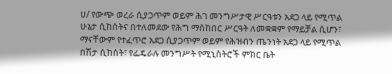ሀ/ የውጭ ወረራ ሲያጋጥም ወይም ሕገ መንግሥታዊ ሥርዓቱን አደጋ ላይ የሚጥል ሁኔታ ሲከሰትና በተለመደው የሕግ ማስከበር ሥርዓት ለመቋቋም የማይቻል ሲሆን፣ ማናቸውም የተፈጥሮ አደጋ ሲያጋጥም ወይም የሕዝብን ጤንነት አደጋ ላይ የሚጥል በሽታ ሲከሰት፣ የፌዴራሉ መንግሥት የሚኒስትሮች ምክር ቤት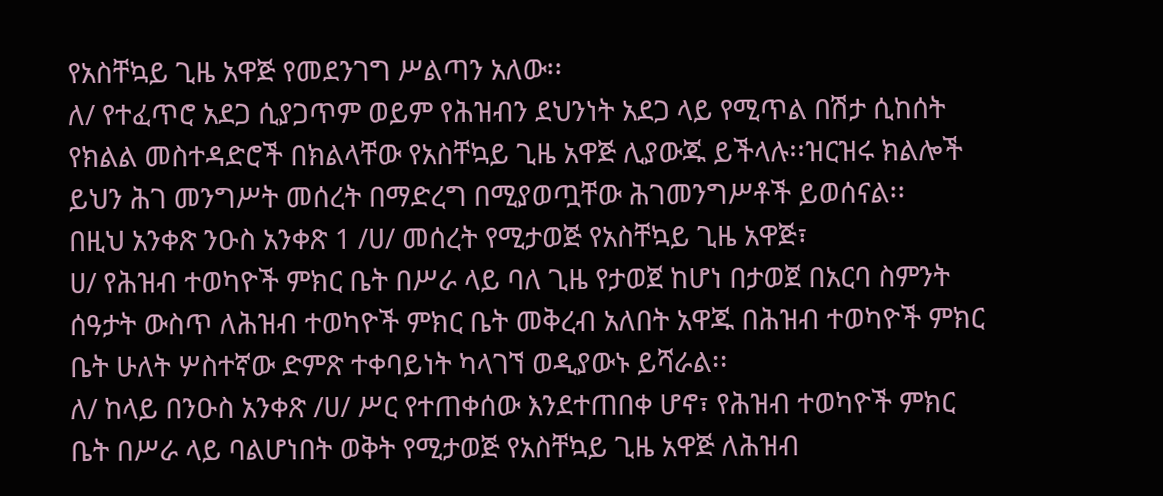የአስቸኳይ ጊዜ አዋጅ የመደንገግ ሥልጣን አለው፡፡
ለ/ የተፈጥሮ አደጋ ሲያጋጥም ወይም የሕዝብን ደህንነት አደጋ ላይ የሚጥል በሽታ ሲከሰት የክልል መስተዳድሮች በክልላቸው የአስቸኳይ ጊዜ አዋጅ ሊያውጁ ይችላሉ፡፡ዝርዝሩ ክልሎች ይህን ሕገ መንግሥት መሰረት በማድረግ በሚያወጧቸው ሕገመንግሥቶች ይወሰናል፡፡
በዚህ አንቀጽ ንዑስ አንቀጽ 1 /ሀ/ መሰረት የሚታወጅ የአስቸኳይ ጊዜ አዋጅ፣
ሀ/ የሕዝብ ተወካዮች ምክር ቤት በሥራ ላይ ባለ ጊዜ የታወጀ ከሆነ በታወጀ በአርባ ስምንት ሰዓታት ውስጥ ለሕዝብ ተወካዮች ምክር ቤት መቅረብ አለበት አዋጁ በሕዝብ ተወካዮች ምክር ቤት ሁለት ሦስተኛው ድምጽ ተቀባይነት ካላገኘ ወዲያውኑ ይሻራል፡፡
ለ/ ከላይ በንዑስ አንቀጽ /ሀ/ ሥር የተጠቀሰው እንደተጠበቀ ሆኖ፣ የሕዝብ ተወካዮች ምክር ቤት በሥራ ላይ ባልሆነበት ወቅት የሚታወጅ የአስቸኳይ ጊዜ አዋጅ ለሕዝብ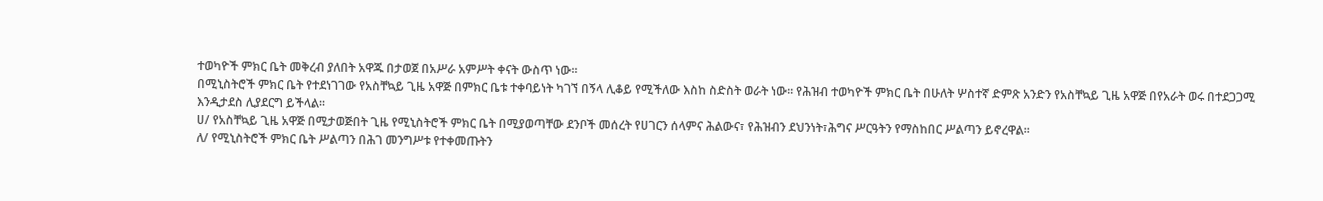ተወካዮች ምክር ቤት መቅረብ ያለበት አዋጁ በታወጀ በአሥራ አምሥት ቀናት ውስጥ ነው፡፡
በሚኒስትሮች ምክር ቤት የተደነገገው የአስቸኳይ ጊዜ አዋጅ በምክር ቤቱ ተቀባይነት ካገኘ በኝላ ሊቆይ የሚችለው እስከ ስድስት ወራት ነው፡፡ የሕዝብ ተወካዮች ምክር ቤት በሁለት ሦስተኛ ድምጽ አንድን የአስቸኳይ ጊዜ አዋጅ በየአራት ወሩ በተደጋጋሚ እንዲታደስ ሊያደርግ ይችላል፡፡
ሀ/ የአስቸኳይ ጊዜ አዋጅ በሚታወጅበት ጊዜ የሚኒስትሮች ምክር ቤት በሚያወጣቸው ደንቦች መሰረት የሀገርን ሰላምና ሕልውና፣ የሕዝብን ደህንነት፣ሕግና ሥርዓትን የማስከበር ሥልጣን ይኖረዋል፡፡
ለ/ የሚኒስትሮች ምክር ቤት ሥልጣን በሕገ መንግሥቱ የተቀመጡትን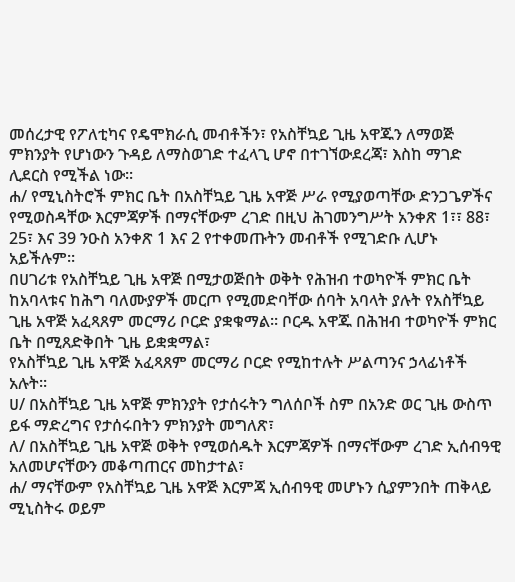መሰረታዊ የፖለቲካና የዴሞክራሲ መብቶችን፣ የአስቸኳይ ጊዜ አዋጁን ለማወጅ ምክንያት የሆነውን ጉዳይ ለማስወገድ ተፈላጊ ሆኖ በተገኘውደረጃ፣ እስከ ማገድ ሊደርስ የሚችል ነው፡፡
ሐ/ የሚኒስትሮች ምክር ቤት በአስቸኳይ ጊዜ አዋጅ ሥራ የሚያወጣቸው ድንጋጌዎችና የሚወስዳቸው እርምጃዎች በማናቸውም ረገድ በዚህ ሕገመንግሥት አንቀጽ 1፣፣ 88፣ 25፣ እና 39 ንዑስ አንቀጽ 1 እና 2 የተቀመጡትን መብቶች የሚገድቡ ሊሆኑ አይችሉም፡፡
በሀገሪቱ የአስቸኳይ ጊዜ አዋጅ በሚታወጅበት ወቅት የሕዝብ ተወካዮች ምክር ቤት ከአባላቱና ከሕግ ባለሙያዎች መርጦ የሚመድባቸው ሰባት አባላት ያሉት የአስቸኳይ ጊዜ አዋጅ አፈጻጸም መርማሪ ቦርድ ያቋቁማል፡፡ ቦርዱ አዋጁ በሕዝብ ተወካዮች ምክር ቤት በሚጸድቅበት ጊዜ ይቋቋማል፣
የአስቸኳይ ጊዜ አዋጅ አፈጻጸም መርማሪ ቦርድ የሚከተሉት ሥልጣንና ኃላፊነቶች አሉት፡፡
ሀ/ በአስቸኳይ ጊዜ አዋጅ ምክንያት የታሰሩትን ግለሰቦች ስም በአንድ ወር ጊዜ ውስጥ ይፋ ማድረግና የታሰሩበትን ምክንያት መግለጽ፣
ለ/ በአስቸኳይ ጊዜ አዋጅ ወቅት የሚወሰዱት እርምጃዎች በማናቸውም ረገድ ኢሰብዓዊ አለመሆናቸውን መቆጣጠርና መከታተል፣
ሐ/ ማናቸውም የአስቸኳይ ጊዜ አዋጅ እርምጃ ኢሰብዓዊ መሆኑን ሲያምንበት ጠቅላይ ሚኒስትሩ ወይም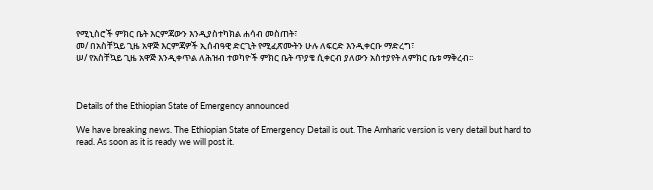የሚኒስሮች ምክር ቤት እርምጃውን እንዲያስተካክል ሐሳብ መስጠት፣
መ/ በአስቸኳይ ጊዜ አዋጅ እርምጃዎች ኢሰብዓዊ ድርጊት የሚፈጽሙትን ሁሉ ለፍርድ እንዲቀርቡ ማድረግ፣
ሠ/ የአስቸኳይ ጊዜ አዋጅ እንዲቀጥል ለሕዝብ ተወካዮች ምክር ቤት ጥያቄ ሲቀርብ ያለውን አስተያየት ለምክር ቤቱ ማቅረብ፡፡



Details of the Ethiopian State of Emergency announced

We have breaking news. The Ethiopian State of Emergency Detail is out. The Amharic version is very detail but hard to read. As soon as it is ready we will post it.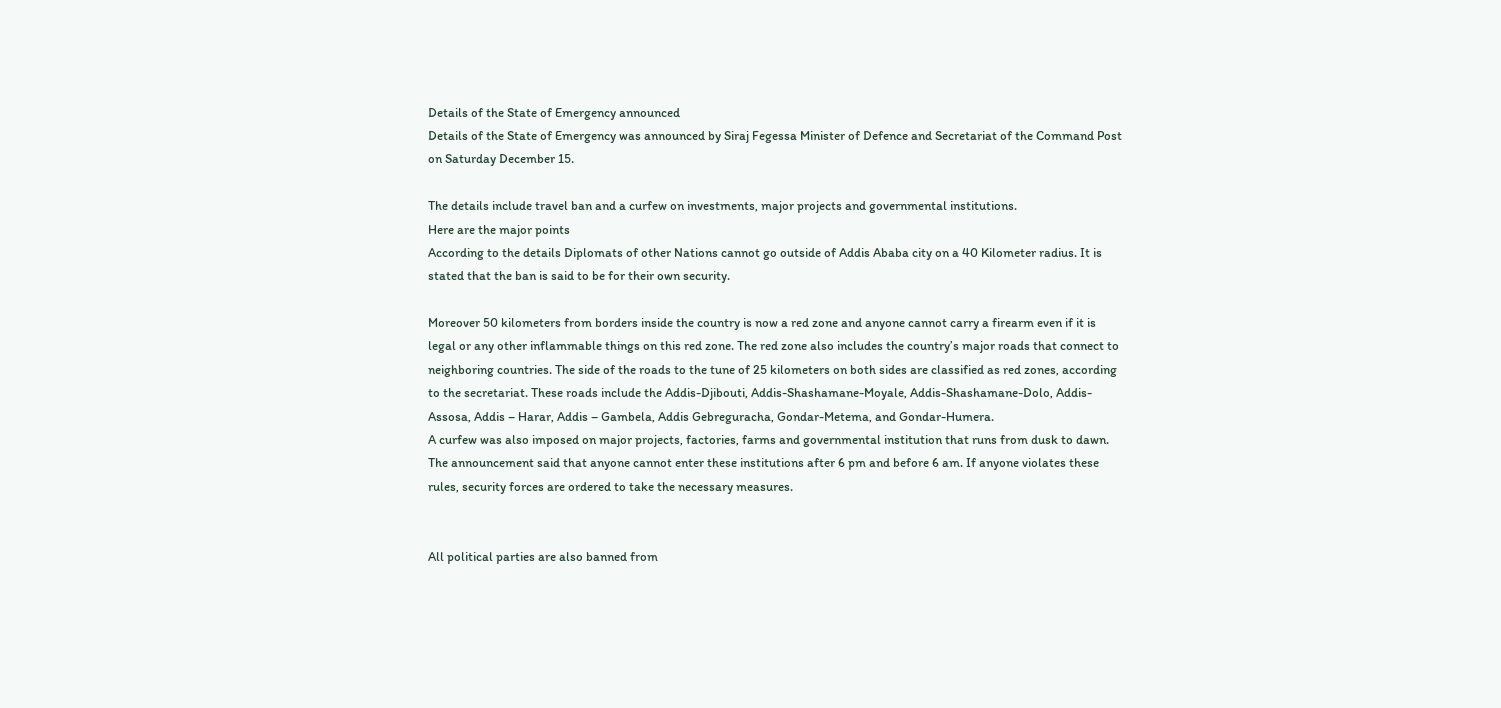Details of the State of Emergency announced
Details of the State of Emergency was announced by Siraj Fegessa Minister of Defence and Secretariat of the Command Post on Saturday December 15.

The details include travel ban and a curfew on investments, major projects and governmental institutions.
Here are the major points
According to the details Diplomats of other Nations cannot go outside of Addis Ababa city on a 40 Kilometer radius. It is stated that the ban is said to be for their own security.

Moreover 50 kilometers from borders inside the country is now a red zone and anyone cannot carry a firearm even if it is legal or any other inflammable things on this red zone. The red zone also includes the country’s major roads that connect to neighboring countries. The side of the roads to the tune of 25 kilometers on both sides are classified as red zones, according to the secretariat. These roads include the Addis-Djibouti, Addis-Shashamane-Moyale, Addis-Shashamane-Dolo, Addis-Assosa, Addis – Harar, Addis – Gambela, Addis Gebreguracha, Gondar-Metema, and Gondar-Humera.
A curfew was also imposed on major projects, factories, farms and governmental institution that runs from dusk to dawn. The announcement said that anyone cannot enter these institutions after 6 pm and before 6 am. If anyone violates these rules, security forces are ordered to take the necessary measures.


All political parties are also banned from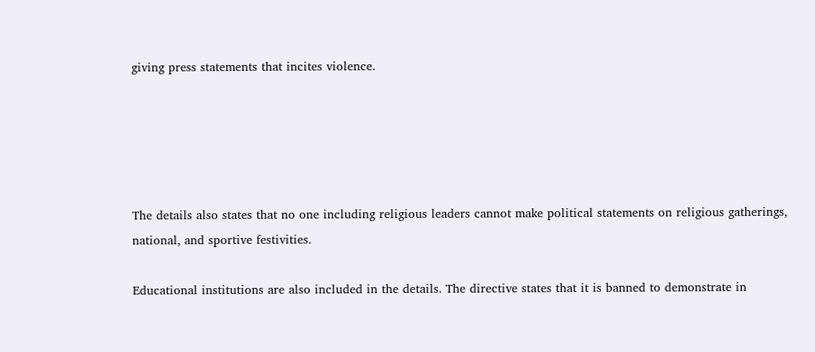giving press statements that incites violence.





The details also states that no one including religious leaders cannot make political statements on religious gatherings, national, and sportive festivities.

Educational institutions are also included in the details. The directive states that it is banned to demonstrate in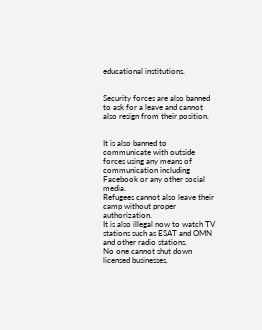educational institutions.


Security forces are also banned to ask for a leave and cannot also resign from their position.


It is also banned to communicate with outside forces using any means of communication including Facebook or any other social media.
Refugees cannot also leave their camp without proper authorization.
It is also illegal now to watch TV stations such as ESAT and OMN and other radio stations.
No one cannot shut down licensed businesses.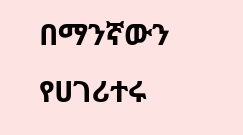በማንኛውን የሀገሪተሩ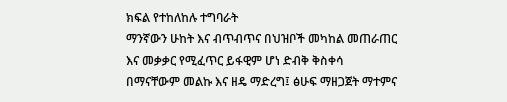ክፍል የተከለከሉ ተግባራት
ማንኛውን ሁከት እና ብጥብጥና በህዝቦች መካከል መጠራጠር እና መቃቃር የሚፈጥር ይፋዊም ሆነ ድብቅ ቅስቀሳ በማናቸውም መልኩ እና ዘዴ ማድረግ፤ ፅሁፍ ማዘጋጀት ማተምና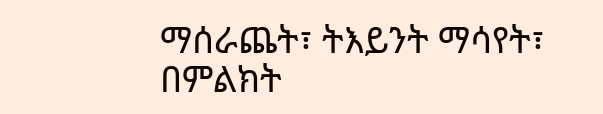ማሰራጨት፣ ትእይንት ማሳየት፣ በምልክት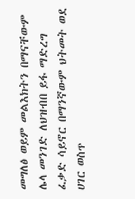መግለፅ ወይም መልእክትን በማናቸውም ሌላ መንገድ ለህዝብበ ይፋ ማድረግ ፈቃድ ሳይኖር በማንኛውም ህትመት ወደ ሀገር ወስጥ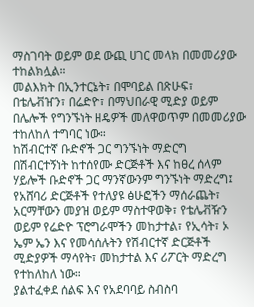ማስገባት ወይም ወደ ውጪ ሀገር መላክ በመመሪያው ተከልክሏል።
መልእክት በኢንተርኔት፣ በሞባይል በጽሁፍ፣ በቴሌቭዠን፣ በሬድዮ፣ በማህበራዊ ሚድያ ወይም በሌሎች የግንኙነት ዘዴዎች መለዋወጥም በመመሪያው ተከለከለ ተግባር ነው።
ከሽብርተኛ ቡድኖች ጋር ግንኙነት ማድርግ
በሽብርተኝነት ከተሰየሙ ድርጅቶች እና ከፀረ ሰላም ሃይሎች ቡድኖች ጋር ማንኛውንም ግንኙነት ማድረግ፤ የአሸባሪ ድርጅቶች የተለያዩ ፅሁፎችን ማሰራጨት፣ አርማቸውን መያዝ ወይም ማስተዋወቅ፣ የቴሌቭዥን ወይም የሬድዮ ፕሮግራሞችን መከታተል፣ የኢሳት፣ ኦ ኤም ኤን እና የመሳሰሉትን የሽብርተኛ ድርጅቶች ሚድያዎች ማሳየት፣ መከታተል እና ሪፖርት ማድረግ የተከለከለ ነው።
ያልተፈቀደ ሰልፍ እና የአደባባይ ስብስባ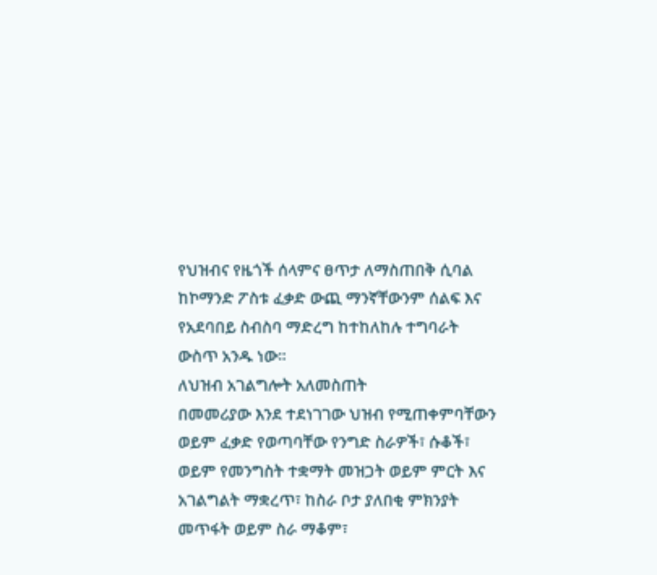የህዝብና የዜጎች ሰላምና ፀጥታ ለማስጠበቅ ሲባል ከኮማንድ ፖስቱ ፈቃድ ውጪ ማንኛቸውንም ሰልፍ እና የአደባበይ ስብስባ ማድረግ ከተከለከሉ ተግባራት ውስጥ አንዱ ነው።
ለህዝብ አገልግሎት አለመስጠት
በመመሪያው እንደ ተደነገገው ህዝብ የሚጠቀምባቸውን ወይም ፈቃድ የወጣባቸው የንግድ ስራዎች፣ ሱቆች፣ ወይም የመንግስት ተቋማት መዝጋት ወይም ምርት እና አገልግልት ማቋረጥ፣ ከስራ ቦታ ያለበቂ ምክንያት መጥፋት ወይም ስራ ማቆም፣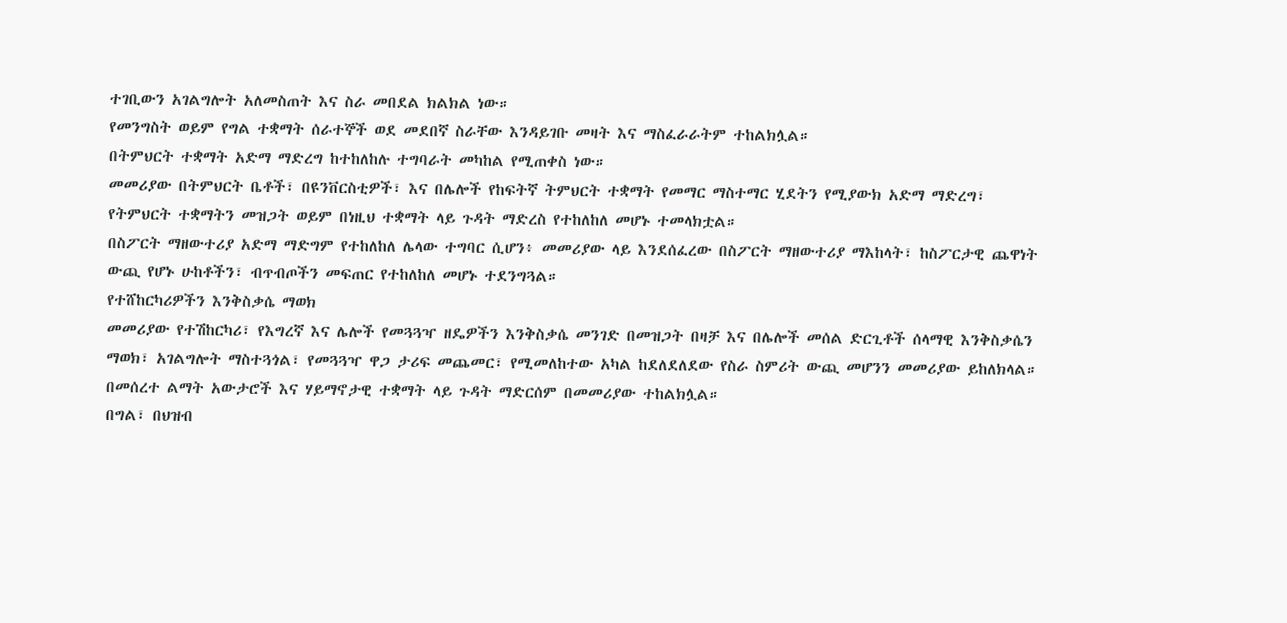ተገቢውን አገልግሎት አለመስጠት እና ስራ መበደል ክልክል ነው።
የመንግስት ወይም የግል ተቋማት ሰራተኞች ወደ መደበኛ ስራቸው እንዳይገቡ መዛት እና ማስፈራራትም ተከልክሏል።
በትምህርት ተቋማት አድማ ማድረግ ከተከለከሉ ተግባራት መካከል የሚጠቀስ ነው።
መመሪያው በትምህርት ቤቶች፣ በዩንቨርስቲዎች፣ እና በሌሎች የከፍትኛ ትምህርት ተቋማት የመማር ማስተማር ሂደትን የሚያውክ አድማ ማድረግ፣ የትምህርት ተቋማትን መዝጋት ወይም በነዚህ ተቋማት ላይ ጉዳት ማድረስ የተከለከለ መሆኑ ተመላክቷል።
በስፖርት ማዘውተሪያ አድማ ማድግም የተከለከለ ሌላው ተግባር ሲሆን፥ መመሪያው ላይ እንደሰፈረው በስፖርት ማዘውተሪያ ማእከላት፣ ከስፖርታዊ ጨዋነት ውጪ የሆኑ ሁከቶችን፣ ብጥብጦችን መፍጠር የተከለከለ መሆኑ ተደንግጓል።
የተሸከርካሪዎችን እንቅስቃሴ ማወክ
መመሪያው የተሽከርካሪ፣ የእግረኛ እና ሌሎች የመጓጓዣ ዘዴዎችን እንቅስቃሴ መንገድ በመዝጋት በዛቻ እና በሌሎች መሰል ድርጊቶች ሰላማዊ እንቅስቃሴን ማወክ፣ አገልግሎት ማስተጓጎል፣ የመጓጓዣ ዋጋ ታሪፍ መጨመር፣ የሚመለከተው አካል ከደለደለደው የስራ ስምሪት ውጪ መሆንን መመሪያው ይከለክላል።
በመሰረተ ልማት አውታሮች እና ሃይማኖታዊ ተቋማት ላይ ጉዳት ማድርሰም በመመሪያው ተከልክሏል።
በግል፣ በህዝብ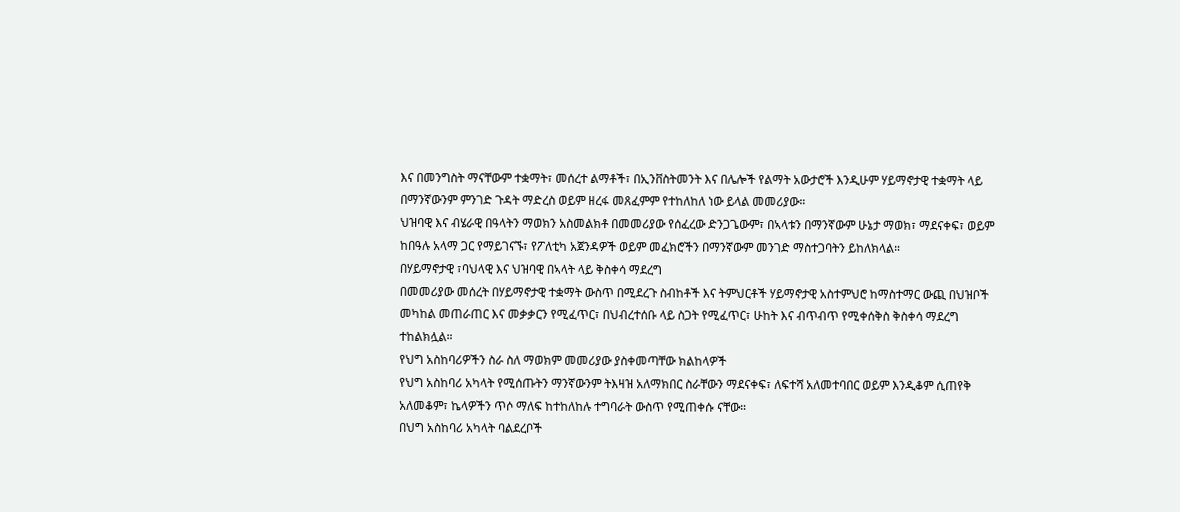እና በመንግስት ማናቸውም ተቋማት፣ መሰረተ ልማቶች፣ በኢንቨስትመንት እና በሌሎች የልማት አውታሮች እንዲሁም ሃይማኖታዊ ተቋማት ላይ በማንኛውንም ምንገድ ጉዳት ማድረስ ወይም ዘረፋ መጸፈምም የተከለከለ ነው ይላል መመሪያው።
ህዝባዊ እና ብሄራዊ በዓላትን ማወክን አስመልክቶ በመመሪያው የሰፈረው ድንጋጌውም፣ በኣላቱን በማንኛውም ሁኔታ ማወክ፣ ማደናቀፍ፣ ወይም ከበዓሉ አላማ ጋር የማይገናኙ፣ የፖለቲካ አጀንዳዎች ወይም መፈክሮችን በማንኛውም መንገድ ማስተጋባትን ይከለክላል።
በሃይማኖታዊ ፣ባህላዊ እና ህዝባዊ በኣላት ላይ ቅስቀሳ ማደረግ
በመመሪያው መሰረት በሃይማኖታዊ ተቋማት ውስጥ በሚደረጉ ስብከቶች እና ትምህርቶች ሃይማኖታዊ አስተምህሮ ከማስተማር ውጪ በህዝቦች መካከል መጠራጠር እና መቃቃርን የሚፈጥር፣ በህብረተሰቡ ላይ ስጋት የሚፈጥር፣ ሁከት እና ብጥብጥ የሚቀሰቅስ ቅስቀሳ ማደረግ ተከልክሏል።
የህግ አስከባሪዎችን ስራ ስለ ማወክም መመሪያው ያስቀመጣቸው ክልከላዎች
የህግ አስከባሪ አካላት የሚሰጡትን ማንኛውንም ትእዛዝ አለማክበር ስራቸውን ማደናቀፍ፣ ለፍተሻ አለመተባበር ወይም እንዲቆም ሲጠየቅ አለመቆም፣ ኬላዎችን ጥሶ ማለፍ ከተከለከሉ ተግባራት ውስጥ የሚጠቀሱ ናቸው።
በህግ አስከባሪ አካላት ባልደረቦች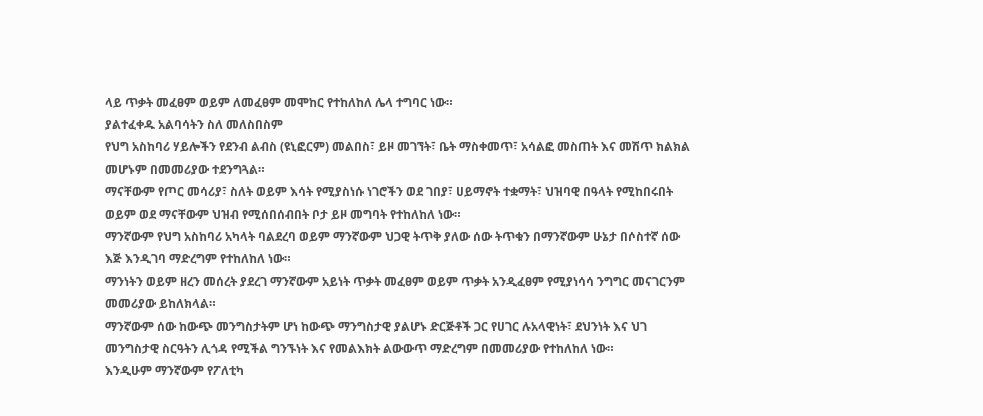ላይ ጥቃት መፈፀም ወይም ለመፈፀም መሞከር የተከለከለ ሌላ ተግባር ነው።
ያልተፈቀዱ አልባሳትን ስለ መለስበስም
የህግ አስከባሪ ሃይሎችን የደንብ ልብስ (ዩኒፎርም) መልበስ፣ ይዞ መገኘት፣ ቤት ማስቀመጥ፣ አሳልፎ መስጠት እና መሽጥ ክልክል መሆኑም በመመሪያው ተደንግጓል።
ማናቸውም የጦር መሳሪያ፣ ስለት ወይም እሳት የሚያስነሱ ነገሮችን ወደ ገበያ፣ ሀይማኖት ተቋማት፣ ህዝባዊ በዓላት የሚከበሩበት ወይም ወደ ማናቸውም ህዝብ የሚሰበሰብበት ቦታ ይዞ መግባት የተከለከለ ነው።
ማንኛውም የህግ አስከባሪ አካላት ባልደረባ ወይም ማንኛውም ህጋዊ ትጥቅ ያለው ሰው ትጥቁን በማንኛውም ሁኔታ በሶስተኛ ሰው እጅ እንዲገባ ማድረግም የተከለከለ ነው።
ማንነትን ወይም ዘረን መሰረት ያደረገ ማንኛውም አይነት ጥቃት መፈፀም ወይም ጥቃት አንዲፈፀም የሚያነሳሳ ንግግር መናገርንም መመሪያው ይከለክላል።
ማንኛውም ሰው ከውጭ መንግስታትም ሆነ ከውጭ ማንግስታዊ ያልሆኑ ድርጅቶች ጋር የሀገር ሉአላዊነት፣ ደህንነት እና ህገ መንግስታዊ ስርዓትን ሊጎዳ የሚችል ግንኙነት እና የመልእክት ልውውጥ ማድረግም በመመሪያው የተከለከለ ነው።
እንዲሁም ማንኛውም የፖለቲካ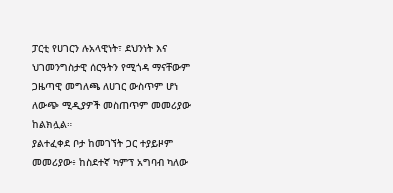ፓርቲ የሀገርን ሉአላዊነት፣ ደህንነት እና ህገመንግስታዊ ሰርዓትን የሚጎዳ ማናቸውም ጋዜጣዊ መግለጫ ለሀገር ውስጥም ሆነ ለውጭ ሚዲያዎች መስጠጥም መመሪያው ከልክሏል።
ያልተፈቀደ ቦታ ከመገኘት ጋር ተያይዞም መመሪያው፥ ከስደተኛ ካምፕ አግባብ ካለው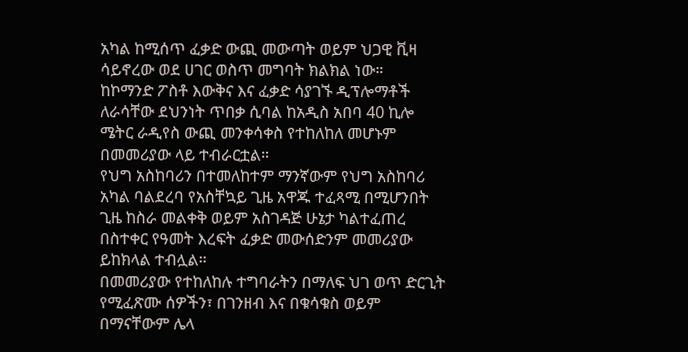አካል ከሚሰጥ ፈቃድ ውጪ መውጣት ወይም ህጋዊ ቪዛ ሳይኖረው ወደ ሀገር ወስጥ መግባት ክልክል ነው።
ከኮማንድ ፖስቶ እውቅና እና ፈቃድ ሳያገኙ ዲፕሎማቶች ለራሳቸው ደህንነት ጥበቃ ሲባል ከአዲስ አበባ 40 ኪሎ ሜትር ራዲየስ ውጪ መንቀሳቀስ የተከለከለ መሆኑም በመመሪያው ላይ ተብራርቷል።
የህግ አስከባሪን በተመለከተም ማንኛውም የህግ አስከባሪ አካል ባልደረባ የአስቸኳይ ጊዜ አዋጁ ተፈጻሚ በሚሆንበት ጊዜ ከስራ መልቀቅ ወይም አስገዳጅ ሁኔታ ካልተፈጠረ በስተቀር የዓመት እረፍት ፈቃድ መውሰድንም መመሪያው ይከክላል ተብሏል።
በመመሪያው የተከለከሉ ተግባራትን በማለፍ ህገ ወጥ ድርጊት የሚፈጽሙ ሰዎችን፣ በገንዘብ እና በቁሳቁስ ወይም በማናቸውም ሌላ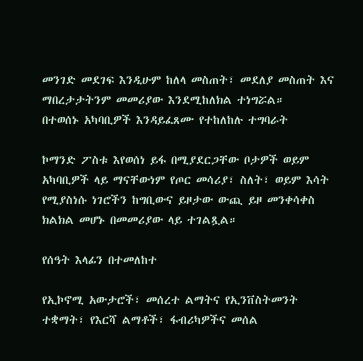መንገድ መደገፍ እንዲሁም ከለላ መስጠት፣ መደለያ መስጠት እና ማበረታታትንም መመሪያው እንደሚከለክል ተነግሯል።
በተወሰኑ አካባቢዎች እንዳይፈጸሙ የተከለከሉ ተግባራት

ኮማንድ ፖስቱ እየወሰነ ይፋ በሚያደርጋቸው ቦታዎች ወይም አካባቢዎች ላይ ማናቸውነም የጦር መሳሪያ፣ ስለት፣ ወይም እሳት የሚያስነሱ ነገሮችን ከግቢውና ይዞታው ውጪ ይዞ መንቀሳቀስ ክልክል መሆኑ በመመሪያው ላይ ተገልጿል።

የሰዓት እላፊን በተመለከተ

የኢኮኖሚ አውታሮች፣ መሰረተ ልማትና የኢንቨስትመንት ተቋማት፣ የእርሻ ልማቶች፣ ፋብሪካዎችና መሰል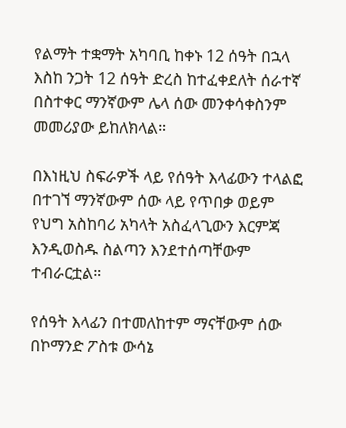የልማት ተቋማት አካባቢ ከቀኑ 12 ሰዓት በኋላ እስከ ንጋት 12 ሰዓት ድረስ ከተፈቀደለት ሰራተኛ በስተቀር ማንኛውም ሌላ ሰው መንቀሳቀስንም መመሪያው ይከለክላል።

በእነዚህ ስፍራዎች ላይ የሰዓት እላፊውን ተላልፎ በተገኘ ማንኛውም ሰው ላይ የጥበቃ ወይም የህግ አስከባሪ አካላት አስፈላጊውን እርምጃ እንዲወስዱ ስልጣን እንደተሰጣቸውም ተብራርቷል።

የሰዓት እላፊን በተመለከተም ማናቸውም ሰው በኮማንድ ፖስቱ ውሳኔ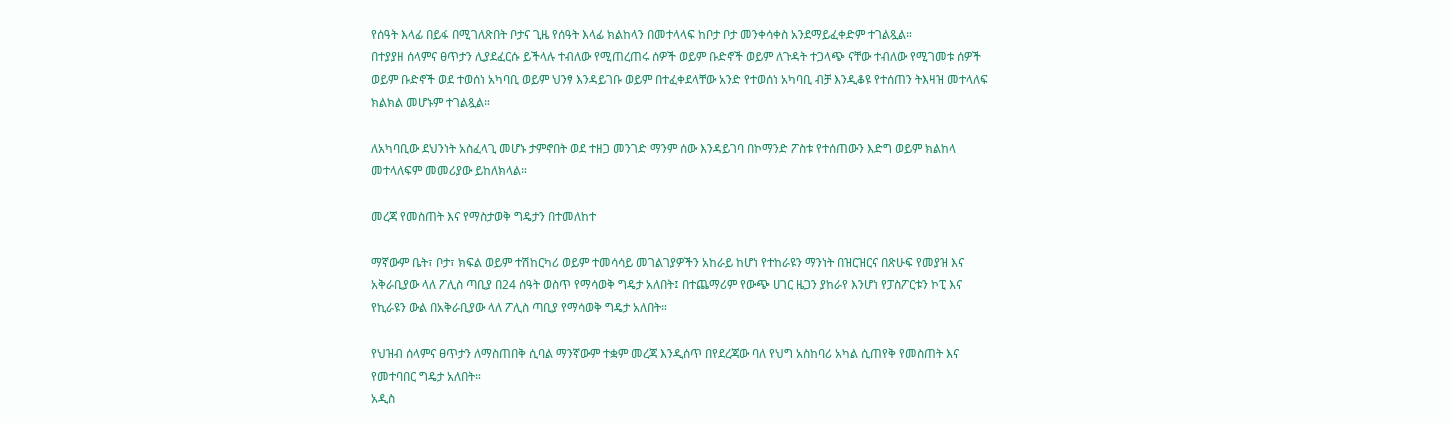የሰዓት እላፊ በይፋ በሚገለጽበት ቦታና ጊዜ የሰዓት እላፊ ክልከላን በመተላላፍ ከቦታ ቦታ መንቀሳቀስ አንደማይፈቀድም ተገልጿል።
በተያያዘ ሰላምና ፀጥታን ሊያደፈርሱ ይችላሉ ተብለው የሚጠረጠሩ ሰዎች ወይም ቡድኖች ወይም ለጉዳት ተጋላጭ ናቸው ተብለው የሚገመቱ ሰዎች ወይም ቡድኖች ወደ ተወሰነ አካባቢ ወይም ህንፃ እንዳይገቡ ወይም በተፈቀደላቸው አንድ የተወሰነ አካባቢ ብቻ እንዲቆዩ የተሰጠን ትእዛዝ መተላለፍ ክልክል መሆኑም ተገልጿል።

ለአካባቢው ደህንነት አስፈላጊ መሆኑ ታምኖበት ወደ ተዘጋ መንገድ ማንም ሰው እንዳይገባ በኮማንድ ፖስቱ የተሰጠውን እድግ ወይም ክልከላ መተላለፍም መመሪያው ይከለክላል።

መረጃ የመስጠት እና የማስታወቅ ግዴታን በተመለከተ

ማኛውም ቤት፣ ቦታ፣ ክፍል ወይም ተሽከርካሪ ወይም ተመሳሳይ መገልገያዎችን አከራይ ከሆነ የተከራዩን ማንነት በዝርዝርና በጽሁፍ የመያዝ እና አቅራቢያው ላለ ፖሊስ ጣቢያ በ24 ሰዓት ወስጥ የማሳወቅ ግዴታ አለበት፤ በተጨማሪም የውጭ ሀገር ዜጋን ያከራየ እንሆነ የፓስፖርቱን ኮፒ እና የኪራዩን ውል በአቅራቢያው ላለ ፖሊስ ጣቢያ የማሳወቅ ግዴታ አለበት።

የህዝብ ሰላምና ፀጥታን ለማስጠበቅ ሲባል ማንኛውም ተቋም መረጃ እንዲሰጥ በየደረጃው ባለ የህግ አስከባሪ አካል ሲጠየቅ የመስጠት እና የመተባበር ግዴታ አለበት።
አዲስ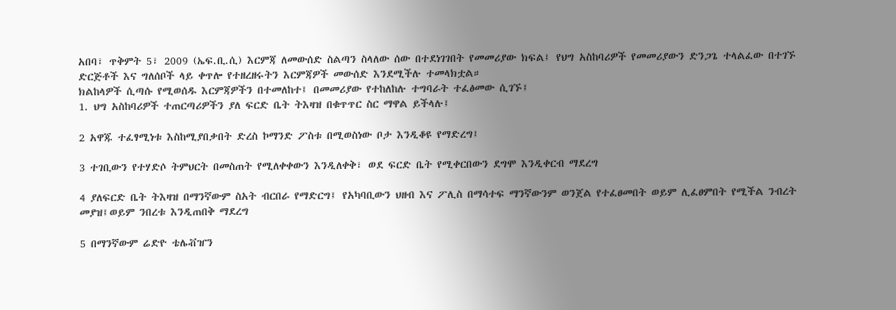አበባ፣ ጥቅምት 5፣ 2009 (ኤፍ.ቢ.ሲ) እርምጃ ለመውሰድ ስልጣን ስላለው ሰው በተደነገገበት የመመሪያው ክፍል፤ የህግ አስከባሪዎች የመመሪያውን ድንጋጌ ተላልፈው በተገኙ ድርጅቶች እና ግለሰቦች ላይ ቀጥሎ የተዘረዘሩትን እርምጃዎች መውሰድ እንደሚችሉ ተመላክቷል።
ክልከላዎች ሲጣሱ የሚወሰዱ እርምጃዎችን በተመለከተ፤ በመመሪያው የተከለከሉ ተግባራት ተፈፅመው ሲገኙ፤
1. ህግ አስከባሪዎች ተጠርጣሪዎችን ያለ ፍርድ ቤት ትእዛዝ በቁጥጥር ስር ማዋል ይችላሉ፤

2 አዋጁ ተፈፃሚነቱ እስከሚያበቃበት ድረስ ኮማንድ ፖስቱ በሚወስነው ቦታ እንዲቆዩ የማድረግ፤

3 ተገቢውን የተሃድሶ ትምህርት በመስጠት የሚለቀቀውን እንዲለቀቅ፣ ወደ ፍርድ ቤት የሚቀርበውን ደግሞ እንዲቀርብ ማደረግ

4 ያለፍርድ ቤት ትእዛዝ በማንኛውም ስአት ብርበራ የማድርግ፤ የአካባቢውን ህዘብ እና ፖሊስ በማሳተፍ ማንኛውንም ወንጀል የተፈፀመበት ወይም ሊፈፀምበት የሚችል ንብረት መያዝ፤ወይም ንበረቱ እንዲጠበቅ ማደረግ

5 በማንኛውም ሬድዮ ቴሌቭዠን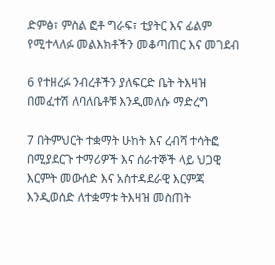ድምፅ፣ ምስል ፎቶ ግራፍ፣ ቲያትር እና ፊልም የሚተላለፉ መልእክቶችን መቆጣጠር እና መገደብ

6 የተዘረፉ ንብረቶችን ያለፍርድ ቤት ትእዛዝ በመፈተሽ ለባለቤቶቹ እንዲመለሱ ማድረግ

7 በትምህርት ተቋማት ሁከት እና ረብሻ ተሳትፎ በሚያደርጉ ተማሪዎች እና ሰራተኞች ላይ ህጋዊ እርምት መውሰድ እና አስተዳደራዊ እርምጃ እንዲወሰድ ለተቋማቱ ትእዛዝ መስጠት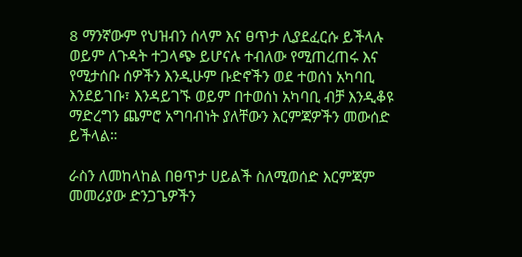8 ማንኛውም የህዝብን ሰላም እና ፀጥታ ሊያደፈርሱ ይችላሉ ወይም ለጉዳት ተጋላጭ ይሆናሉ ተብለው የሚጠረጠሩ እና የሚታሰቡ ሰዎችን እንዲሁም ቡድኖችን ወደ ተወሰነ አካባቢ እንደይገቡ፣ እንዳይገኙ ወይም በተወሰነ አካባቢ ብቻ እንዲቆዩ ማድረግን ጨምሮ አግባብነት ያለቸውን እርምጃዎችን መውሰድ ይችላል።

ራስን ለመከላከል በፀጥታ ሀይልች ስለሚወሰድ እርምጃም መመሪያው ድንጋጌዎችን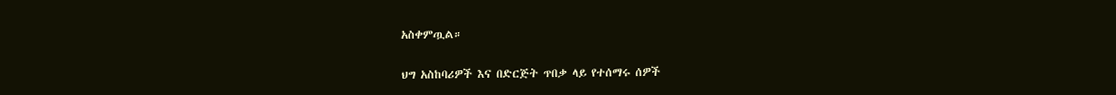አስቀምጧል።

ህግ አስከባሪዎች እና በድርጅት ጥበቃ ላይ የተሰማሩ ሰዎች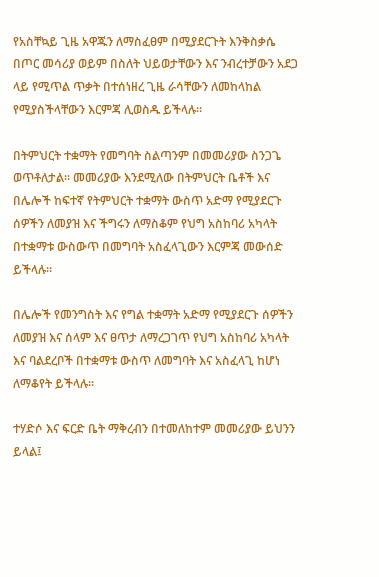የአስቸኳይ ጊዜ አዋጁን ለማስፈፀም በሚያደርጉት እንቅስቃሴ በጦር መሳሪያ ወይም በስለት ህይወታቸውን እና ንብረተቻውን አደጋ ላይ የሚጥል ጥቃት በተሰነዘረ ጊዜ ራሳቸውን ለመከላከል የሚያስችላቸውን እርምጃ ሊወስዱ ይችላሉ።

በትምህርት ተቋማት የመግባት ስልጣንም በመመሪያው ስንጋጌ ወጥቶለታል። መመሪያው እንደሚለው በትምህርት ቤቶች እና በሌሎች ከፍተኛ የትምህርት ተቋማት ውስጥ አድማ የሚያደርጉ ሰዎችን ለመያዝ እና ችግሩን ለማስቆም የህግ አስከባሪ አካላት በተቋማቱ ውስውጥ በመግባት አስፈላጊውን እርምጃ መውሰድ ይችላሉ።

በሌሎች የመንግስት እና የግል ተቋማት አድማ የሚያደርጉ ሰዎችን ለመያዝ እና ሰላም እና ፀጥታ ለማረጋገጥ የህግ አስከባሪ አካላት እና ባልደረቦች በተቋማቱ ውስጥ ለመግባት እና አስፈላጊ ከሆነ ለማቆየት ይችላሉ።

ተሃድሶ እና ፍርድ ቤት ማቅረብን በተመለከተም መመሪያው ይህንን ይላል፤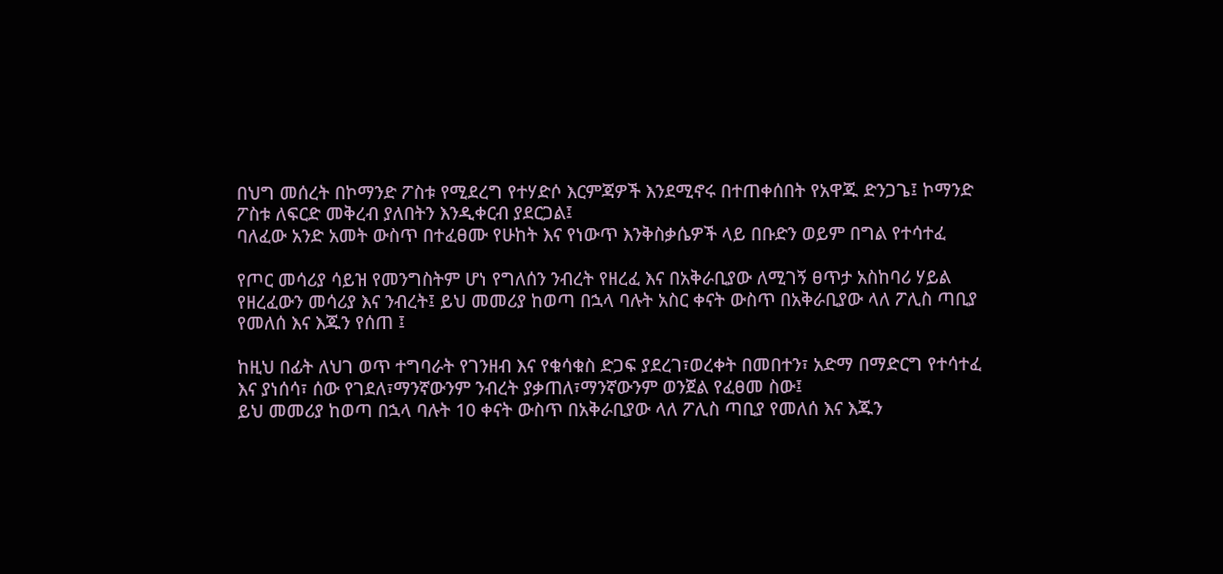በህግ መሰረት በኮማንድ ፖስቱ የሚደረግ የተሃድሶ እርምጃዎች እንደሚኖሩ በተጠቀሰበት የአዋጁ ድንጋጌ፤ ኮማንድ ፖስቱ ለፍርድ መቅረብ ያለበትን እንዲቀርብ ያደርጋል፤
ባለፈው አንድ አመት ውስጥ በተፈፀሙ የሁከት እና የነውጥ እንቅስቃሴዎች ላይ በቡድን ወይም በግል የተሳተፈ

የጦር መሳሪያ ሳይዝ የመንግስትም ሆነ የግለሰን ንብረት የዘረፈ እና በአቅራቢያው ለሚገኝ ፀጥታ አስከባሪ ሃይል የዘረፈውን መሳሪያ እና ንብረት፤ ይህ መመሪያ ከወጣ በኋላ ባሉት አስር ቀናት ውስጥ በአቅራቢያው ላለ ፖሊስ ጣቢያ የመለሰ እና እጁን የሰጠ ፤

ከዚህ በፊት ለህገ ወጥ ተግባራት የገንዘብ እና የቁሳቁስ ድጋፍ ያደረገ፣ወረቀት በመበተን፣ አድማ በማድርግ የተሳተፈ እና ያነሰሳ፣ ሰው የገደለ፣ማንኛውንም ንብረት ያቃጠለ፣ማንኛውንም ወንጀል የፈፀመ ስው፤
ይህ መመሪያ ከወጣ በኋላ ባሉት 10 ቀናት ውስጥ በአቅራቢያው ላለ ፖሊስ ጣቢያ የመለሰ እና እጁን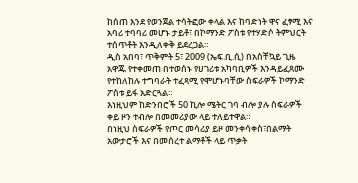ከሰጠ እንደ የወንጀል ተሳትፎው ቀላል እና ከባድነት ዋና ፈፃሚ እና አባሪ ተባባሪ መሆኑ ታይቶ፣ በኮማንድ ፖስቱ የተሃድሶ ትምህርት ተሰጥቶት እንዲለቀቅ ይደረጋል።
ዲስ አበባ፣ ጥቅምት 5፣ 2009 (ኤፍ.ቢ.ሲ) በአስቸኳይ ጊዜ አዋጁ የተቀመጠ በተወሰኑ የሀገሪቱ አካባቢዎች እንዳይፈጸሙ የተከለከሉ ተግባራት ተፈጻሚ የሞሆኑባቸው ስፍራዎች ኮማንድ ፖስቱ ይፋ አድርጓል።
እነዚህም ከድንበሮች 50 ኪሎ ሜትር ገባ ብሎ ያሉ ስፍራዎች ቀይ ዞን ተብሎ በመመሪያው ላይ ተለይተዋል።
በነዚህ ስፍራዎች የጦር መሳሪያ ይዞ መንቀሳቀስ፣በልማት አውታሮች እና በመሰረተ ልማቶች ላይ ጥቃት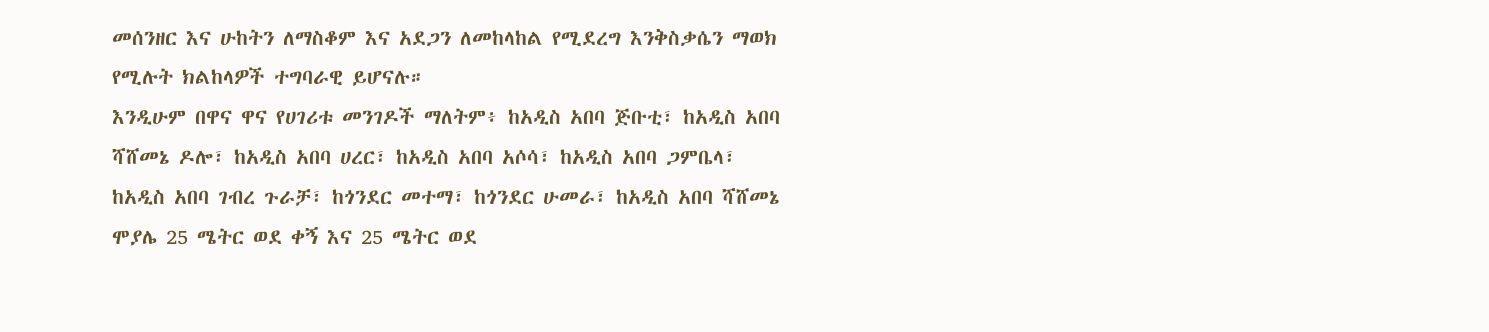መሰንዘር እና ሁከትን ለማስቆም እና አደጋን ለመከላከል የሚደረግ እንቅስቃሴን ማወክ የሚሉት ክልከላዎች ተግባራዊ ይሆናሉ።
እንዲሁም በዋና ዋና የሀገሪቱ መንገዶች ማለትም፥ ከአዲስ አበባ ጅቡቲ፣ ከአዲስ አበባ ሻሸመኔ ዶሎ፣ ከአዲስ አበባ ሀረር፣ ከአዲስ አበባ አሶሳ፣ ከአዲስ አበባ ጋምቤላ፣ ከአዲስ አበባ ገብረ ጉራቻ፣ ከጎንደር መተማ፣ ከጎንደር ሁመራ፣ ከአዲስ አበባ ሻሸመኔ ሞያሌ 25 ሜትር ወደ ቀኝ እና 25 ሜትር ወደ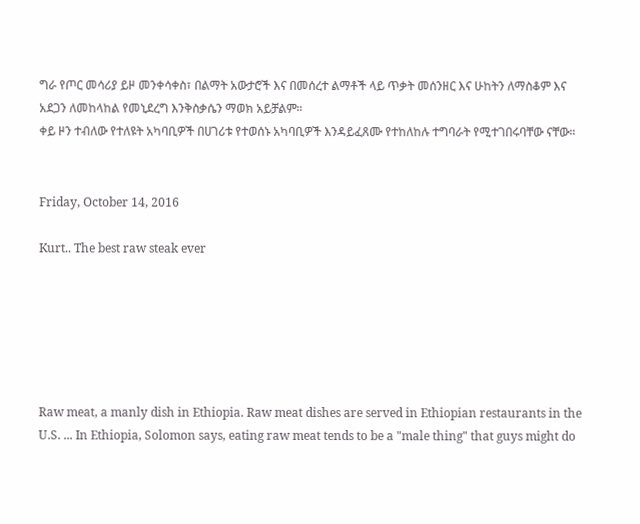ግራ የጦር መሳሪያ ይዞ መንቀሳቀስ፣ በልማት አውታሮች እና በመሰረተ ልማቶች ላይ ጥቃት መሰንዘር እና ሁከትን ለማስቆም እና አደጋን ለመከላከል የመኒደረግ እንቅስቃሴን ማወክ አይቻልም።
ቀይ ዞን ተብለው የተለዩት አካባቢዎች በሀገሪቱ የተወሰኑ አካባቢዎች እንዳይፈጸሙ የተከለከሉ ተግባራት የሚተገበሩባቸው ናቸው።


Friday, October 14, 2016

Kurt.. The best raw steak ever






Raw meat, a manly dish in Ethiopia. Raw meat dishes are served in Ethiopian restaurants in the U.S. ... In Ethiopia, Solomon says, eating raw meat tends to be a "male thing" that guys might do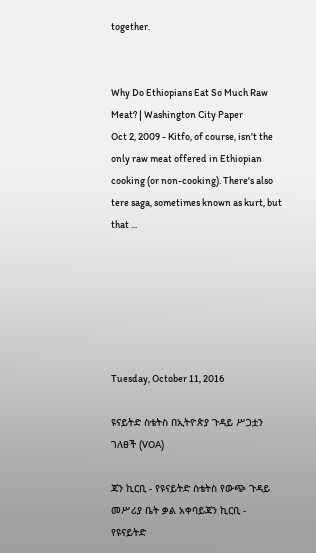together.


Why Do Ethiopians Eat So Much Raw Meat? | Washington City Paper
Oct 2, 2009 - Kitfo, of course, isn't the only raw meat offered in Ethiopian cooking (or non-cooking). There's also tere saga, sometimes known as kurt, but that ...






Tuesday, October 11, 2016

ዩናይትድ ስቴትስ በኢትዮጵያ ጉዳይ ሥጋቷን ገለፀች (VOA)

ጃን ኪርቢ - የዩናይትድ ስቴትስ የውጭ ጉዳይ መሥሪያ ቤት ቃል አቀባይጃን ኪርቢ - የዩናይትድ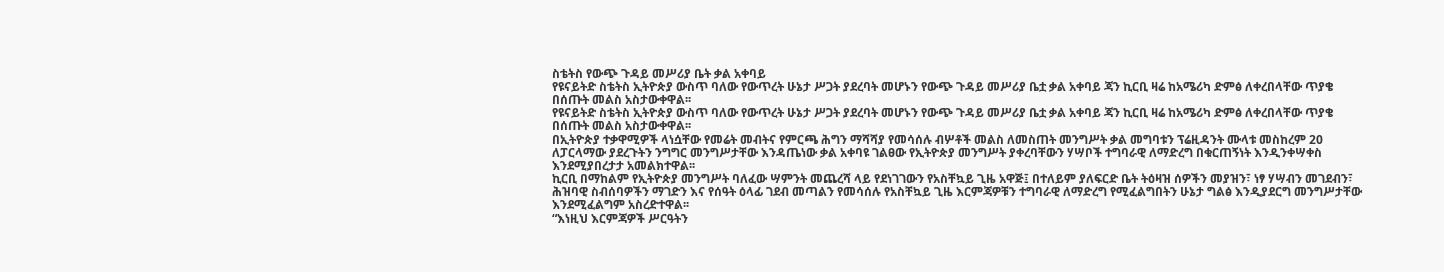ስቴትስ የውጭ ጉዳይ መሥሪያ ቤት ቃል አቀባይ
የዩናይትድ ስቴትስ ኢትዮጵያ ውስጥ ባለው የውጥረት ሁኔታ ሥጋት ያደረባት መሆኑን የውጭ ጉዳይ መሥሪያ ቤቷ ቃል አቀባይ ጃን ኪርቢ ዛሬ ከአሜሪካ ድምፅ ለቀረበላቸው ጥያቄ በሰጡት መልስ አስታውቀዋል፡፡
የዩናይትድ ስቴትስ ኢትዮጵያ ውስጥ ባለው የውጥረት ሁኔታ ሥጋት ያደረባት መሆኑን የውጭ ጉዳይ መሥሪያ ቤቷ ቃል አቀባይ ጃን ኪርቢ ዛሬ ከአሜሪካ ድምፅ ለቀረበላቸው ጥያቄ በሰጡት መልስ አስታውቀዋል፡፡
በኢትዮጵያ ተቃዋሚዎች ላነሷቸው የመሬት መብትና የምርጫ ሕግን ማሻሻያ የመሳሰሉ ብሦቶች መልስ ለመስጠት መንግሥት ቃል መግባቱን ፕሬዚዳንት ሙላቱ መስከረም 20 ለፓርላማው ያደረጉትን ንግግር መንግሥታቸው እንዳጤነው ቃል አቀባዩ ገልፀው የኢትዮጵያ መንግሥት ያቀረባቸውን ሃሣቦች ተግባራዊ ለማድረግ በቁርጠኝነት እንዲንቀሣቀስ እንደሚያበረታታ አመልክተዋል፡፡
ኪርቢ በማከልም የኢትዮጵያ መንግሥት ባለፈው ሣምንት መጨረሻ ላይ የደነገገውን የአስቸኳይ ጊዜ አዋጅ፤ በተለይም ያለፍርድ ቤት ትዕዛዝ ሰዎችን መያዝን፣ ነፃ ሃሣብን መገደብን፣ ሕዝባዊ ስብሰባዎችን ማገድን እና የሰዓት ዕላፊ ገደብ መጣልን የመሳሰሉ የአስቸኳይ ጊዜ እርምጃዎቹን ተግባራዊ ለማድረግ የሚፈልግበትን ሁኔታ ግልፅ እንዲያደርግ መንግሥታቸው እንደሚፈልግም አስረድተዋል፡፡
“እነዚህ እርምጃዎች ሥርዓትን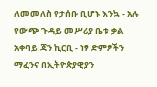ለመመለስ የታሰቡ ቢሆኑ እንኳ - አሉ የውጭ ጉዳይ መሥሪያ ቤቱ ቃል አቀባይ ጃን ኪርቢ - ነፃ ድምፆችን ማፈንና በኢትዮጵያዊያን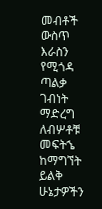መብቶች ውስጥ እራስን የሚጎዳ ጣልቃ ገብነት ማድረግ ለብሦቶቹ መፍትኄ ከማግኘት ይልቅ ሁኔታዎችን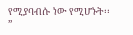የሚያባብሱ ነው የሚሆኑት፡፡”